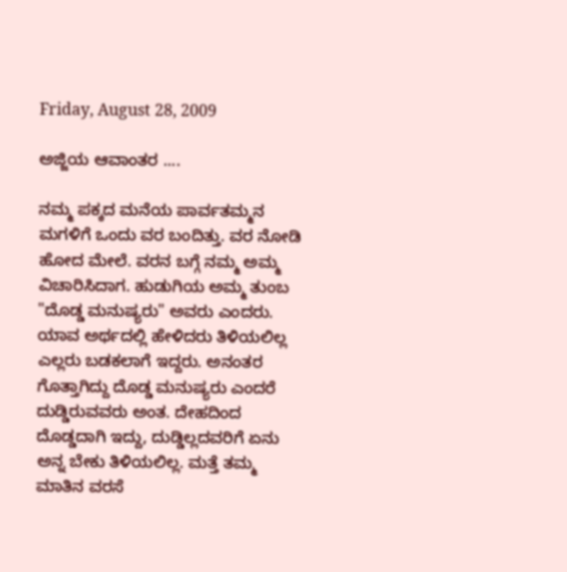Friday, August 28, 2009

ಅಜ್ಜಿಯ ಆವಾಂತರ ....

ನಮ್ಮ ಪಕ್ಕದ ಮನೆಯ ಪಾರ್ವತಮ್ಮನ ಮಗಳಿಗೆ ಒಂದು ವರ ಬಂದಿತ್ತು. ವರ ನೋಡಿ ಹೋದ ಮೇಲೆ. ವರನ ಬಗ್ಗೆ ನಮ್ಮ ಅಮ್ಮ ವಿಚಾರಿಸಿದಾಗ. ಹುಡುಗಿಯ ಅಮ್ಮ ತುಂಬ "ದೊಡ್ಡ ಮನುಷ್ಯರು" ಅವರು ಎಂದರು. ಯಾವ ಅರ್ಥದಲ್ಲಿ ಹೇಳಿದರು ತಿಳಿಯಲಿಲ್ಲ ಎಲ್ಲರು ಬಡಕಲಾಗೆ ಇದ್ದರು. ಅನಂತರ ಗೊತ್ತಾಗಿದ್ದು ದೊಡ್ಡ ಮನುಷ್ಯರು ಎಂದರೆ ದುಡ್ಡಿರುವವರು ಅಂತ. ದೇಹದಿಂದ ದೊಡ್ಡದಾಗಿ ಇದ್ದು, ದುಡ್ಡಿಲ್ಲದವರಿಗೆ ಏನು ಅನ್ನ ಬೇಕು ತಿಳಿಯಲಿಲ್ಲ. ಮತ್ತೆ ತಮ್ಮ ಮಾತಿನ ವರಸೆ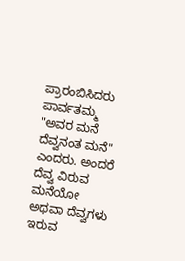ಪ್ರಾರಂಬಿಸಿದರು ಪಾರ್ವತಮ್ಮ "ಅವರ ಮನೆ ದೆವ್ವನಂತ ಮನೆ" ಎಂದರು. ಅಂದರೆ ದೆವ್ವ ವಿರುವ ಮನೆಯೋ ಅಥವಾ ದೆವ್ವಗಳು ಇರುವ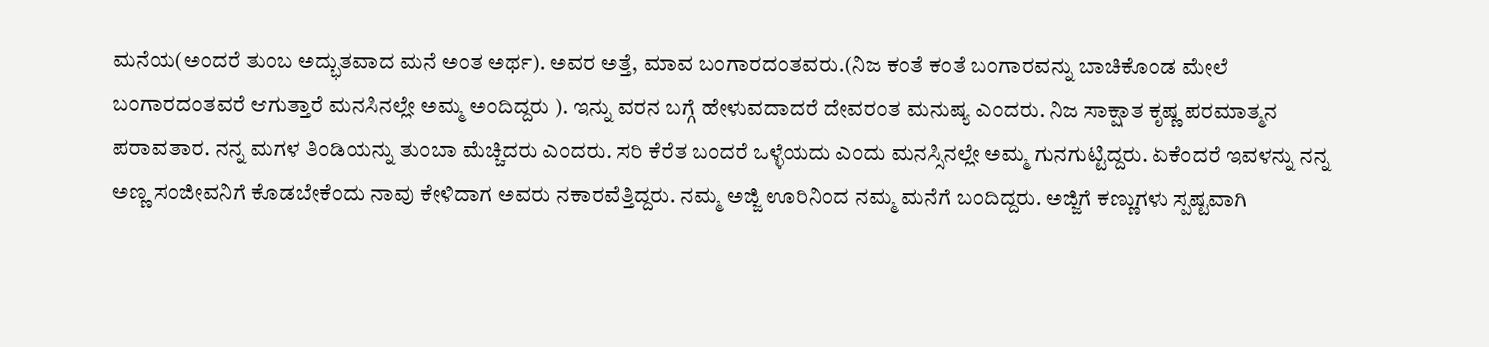ಮನೆಯ(ಅಂದರೆ ತುಂಬ ಅದ್ಭುತವಾದ ಮನೆ ಅಂತ ಅರ್ಥ). ಅವರ ಅತ್ತೆ, ಮಾವ ಬಂಗಾರದಂತವರು.(ನಿಜ ಕಂತೆ ಕಂತೆ ಬಂಗಾರವನ್ನು ಬಾಚಿಕೊಂಡ ಮೇಲೆ ಬಂಗಾರದಂತವರೆ ಆಗುತ್ತಾರೆ ಮನಸಿನಲ್ಲೇ ಅಮ್ಮ ಅಂದಿದ್ದರು ). ಇನ್ನು ವರನ ಬಗ್ಗೆ ಹೇಳುವದಾದರೆ ದೇವರಂತ ಮನುಷ್ಯ ಎಂದರು. ನಿಜ ಸಾಕ್ಷಾತ ಕೃಷ್ಣ ಪರಮಾತ್ಮನ ಪರಾವತಾರ. ನನ್ನ ಮಗಳ ತಿಂಡಿಯನ್ನು ತುಂಬಾ ಮೆಚ್ಚಿದರು ಎಂದರು. ಸರಿ ಕೆರೆತ ಬಂದರೆ ಒಳ್ಳೆಯದು ಎಂದು ಮನಸ್ಸಿನಲ್ಲೇ ಅಮ್ಮ ಗುನಗುಟ್ಟಿದ್ದರು. ಏಕೆಂದರೆ ಇವಳನ್ನು ನನ್ನ ಅಣ್ಣ ಸಂಜೀವನಿಗೆ ಕೊಡಬೇಕೆಂದು ನಾವು ಕೇಳಿದಾಗ ಅವರು ನಕಾರವೆತ್ತಿದ್ದರು. ನಮ್ಮ ಅಜ್ಜಿ ಊರಿನಿಂದ ನಮ್ಮ ಮನೆಗೆ ಬಂದಿದ್ದರು. ಅಜ್ಜಿಗೆ ಕಣ್ಣುಗಳು ಸ್ಪಷ್ಟವಾಗಿ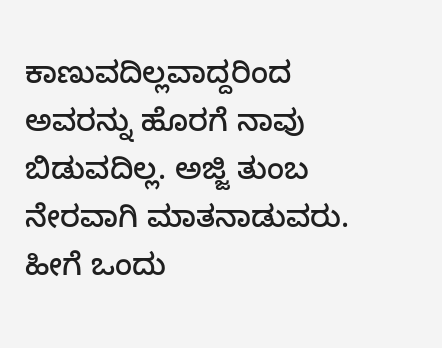ಕಾಣುವದಿಲ್ಲವಾದ್ದರಿಂದ ಅವರನ್ನು ಹೊರಗೆ ನಾವು ಬಿಡುವದಿಲ್ಲ. ಅಜ್ಜಿ ತುಂಬ ನೇರವಾಗಿ ಮಾತನಾಡುವರು. ಹೀಗೆ ಒಂದು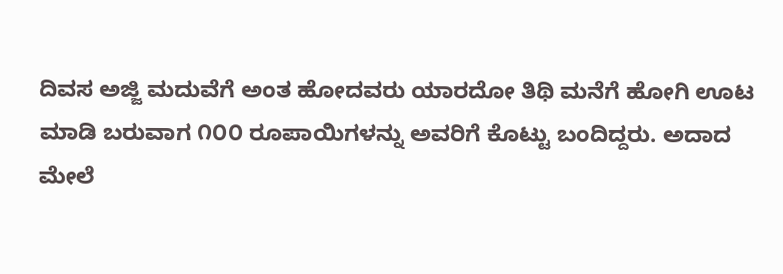ದಿವಸ ಅಜ್ಜಿ ಮದುವೆಗೆ ಅಂತ ಹೋದವರು ಯಾರದೋ ತಿಥಿ ಮನೆಗೆ ಹೋಗಿ ಊಟ ಮಾಡಿ ಬರುವಾಗ ೧೦೦ ರೂಪಾಯಿಗಳನ್ನು ಅವರಿಗೆ ಕೊಟ್ಟು ಬಂದಿದ್ದರು. ಅದಾದ ಮೇಲೆ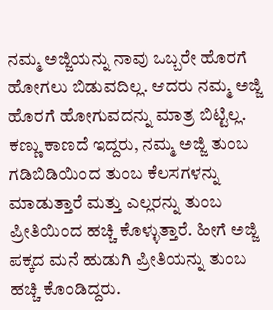ನಮ್ಮ ಅಜ್ಜಿಯನ್ನು ನಾವು ಒಬ್ಬರೇ ಹೊರಗೆ ಹೋಗಲು ಬಿಡುವದಿಲ್ಲ. ಆದರು ನಮ್ಮ ಅಜ್ಜಿ ಹೊರಗೆ ಹೋಗುವದನ್ನು ಮಾತ್ರ ಬಿಟ್ಟಿಲ್ಲ.
ಕಣ್ಣು ಕಾಣದೆ ಇದ್ದರು, ನಮ್ಮ ಅಜ್ಜಿ ತುಂಬ ಗಡಿಬಿಡಿಯಿಂದ ತುಂಬ ಕೆಲಸಗಳನ್ನು ಮಾಡುತ್ತಾರೆ ಮತ್ತು ಎಲ್ಲರನ್ನು ತುಂಬ ಪ್ರೀತಿಯಿಂದ ಹಚ್ಚಿ ಕೊಳ್ಳುತ್ತಾರೆ. ಹೀಗೆ ಅಜ್ಜಿ ಪಕ್ಕದ ಮನೆ ಹುಡುಗಿ ಪ್ರೀತಿಯನ್ನು ತುಂಬ ಹಚ್ಚಿ ಕೊಂಡಿದ್ದರು.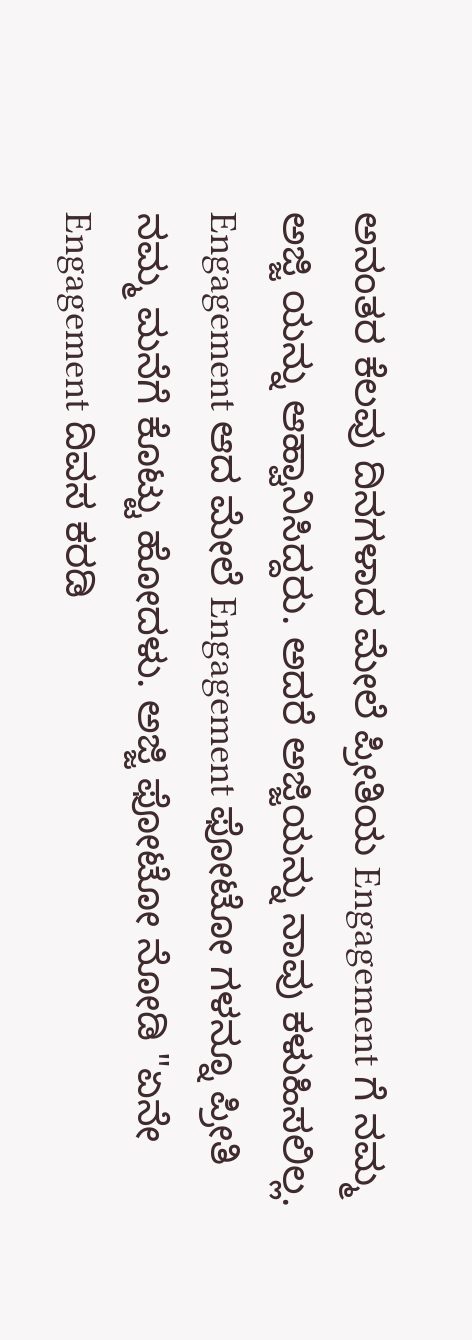ಅನಂತರ ಕೆಲವು ದಿನಗಳಾದ ಮೇಲೆ ಪ್ರೀತಿಯ Engagement ಗೆ ನಮ್ಮ ಅಜ್ಜಿ ಯನ್ನು ಆಹ್ವಾನಿಸಿದ್ದರು. ಅದರೆ ಅಜ್ಜಿಯನ್ನು ನಾವು ಕಳುಹಿಸಲಿಲ್ಲ. Engagement ಆದ ಮೇಲೆ Engagement ಫೋಟೋ ಗಳನ್ನೂ ಪ್ರೀತಿ ನಮ್ಮ ಮನೆಗೆ ಕೊಟ್ಟು ಹೋದಳು. ಅಜ್ಜಿ ಫೋಟೋ ನೋಡಿ "ಏನೇ Engagement ದಿವಸ ಕರಡಿ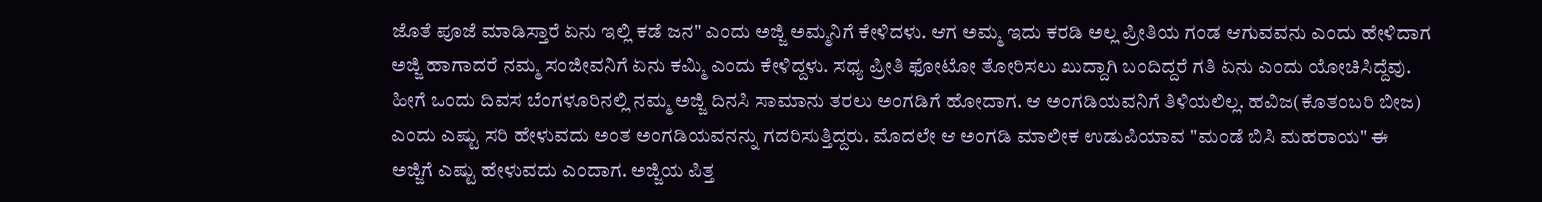ಜೊತೆ ಪೂಜೆ ಮಾಡಿಸ್ತಾರೆ ಏನು ಇಲ್ಲಿ ಕಡೆ ಜನ" ಎಂದು ಅಜ್ಜಿ ಅಮ್ಮನಿಗೆ ಕೇಳಿದಳು. ಆಗ ಅಮ್ಮ ಇದು ಕರಡಿ ಅಲ್ಲ ಪ್ರೀತಿಯ ಗಂಡ ಆಗುವವನು ಎಂದು ಹೇಳಿದಾಗ ಅಜ್ಜಿ ಹಾಗಾದರೆ ನಮ್ಮ ಸಂಜೀವನಿಗೆ ಏನು ಕಮ್ಮಿ ಎಂದು ಕೇಳಿದ್ದಳು. ಸಧ್ಯ ಪ್ರೀತಿ ಫೋಟೋ ತೋರಿಸಲು ಖುದ್ದಾಗಿ ಬಂದಿದ್ದರೆ ಗತಿ ಏನು ಎಂದು ಯೋಚಿಸಿದ್ದೆವು.
ಹೀಗೆ ಒಂದು ದಿವಸ ಬೆಂಗಳೂರಿನಲ್ಲಿ ನಮ್ಮ ಅಜ್ಜಿ ದಿನಸಿ ಸಾಮಾನು ತರಲು ಅಂಗಡಿಗೆ ಹೋದಾಗ. ಆ ಅಂಗಡಿಯವನಿಗೆ ತಿಳಿಯಲಿಲ್ಲ. ಹವಿಜ(ಕೊತಂಬರಿ ಬೀಜ) ಎಂದು ಎಷ್ಟು ಸರಿ ಹೇಳುವದು ಅಂತ ಅಂಗಡಿಯವನನ್ನು ಗದರಿಸುತ್ತಿದ್ದರು. ಮೊದಲೇ ಆ ಅಂಗಡಿ ಮಾಲೀಕ ಉಡುಪಿಯಾವ "ಮಂಡೆ ಬಿಸಿ ಮಹರಾಯ" ಈ ಅಜ್ಜಿಗೆ ಎಷ್ಟು ಹೇಳುವದು ಎಂದಾಗ. ಅಜ್ಜಿಯ ಪಿತ್ತ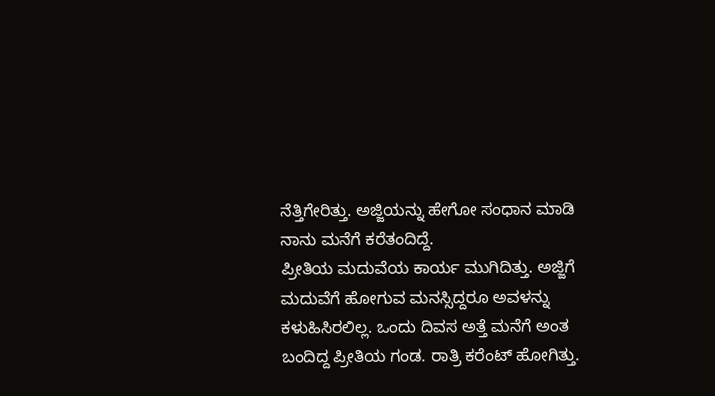ನೆತ್ತಿಗೇರಿತ್ತು. ಅಜ್ಜಿಯನ್ನು ಹೇಗೋ ಸಂಧಾನ ಮಾಡಿ ನಾನು ಮನೆಗೆ ಕರೆತಂದಿದ್ದೆ.
ಪ್ರೀತಿಯ ಮದುವೆಯ ಕಾರ್ಯ ಮುಗಿದಿತ್ತು. ಅಜ್ಜಿಗೆ ಮದುವೆಗೆ ಹೋಗುವ ಮನಸ್ಸಿದ್ದರೂ ಅವಳನ್ನು ಕಳುಹಿಸಿರಲಿಲ್ಲ. ಒಂದು ದಿವಸ ಅತ್ತೆ ಮನೆಗೆ ಅಂತ ಬಂದಿದ್ದ ಪ್ರೀತಿಯ ಗಂಡ. ರಾತ್ರಿ ಕರೆಂಟ್ ಹೋಗಿತ್ತು.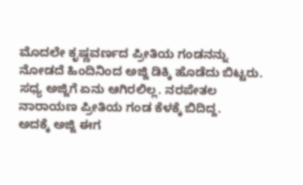ಮೊದಲೇ ಕೃಷ್ಣವರ್ಣದ ಪ್ರೀತಿಯ ಗಂಡನನ್ನು ನೋಡದೆ ಹಿಂದಿನಿಂದ ಅಜ್ಜಿ ಡಿಕ್ಕಿ ಹೊಡೆದು ಬಿಟ್ಟರು. ಸಧ್ಯ ಅಜ್ಜಿಗೆ ಏನು ಆಗಿರಲಿಲ್ಲ. ನರಪೇತಲ ನಾರಾಯಣ ಪ್ರೀತಿಯ ಗಂಡ ಕೆಳಕ್ಕೆ ಬಿದಿದ್ದ.
ಅದಕ್ಕೆ ಅಜ್ಜಿ ಈಗ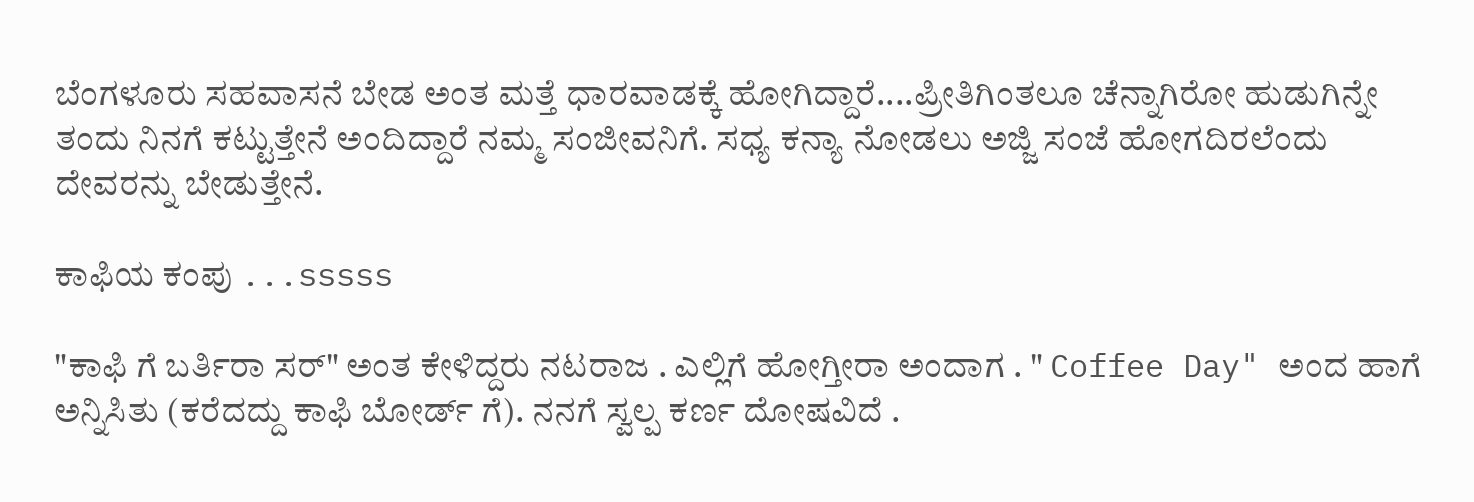ಬೆಂಗಳೂರು ಸಹವಾಸನೆ ಬೇಡ ಅಂತ ಮತ್ತೆ ಧಾರವಾಡಕ್ಕೆ ಹೋಗಿದ್ದಾರೆ....ಪ್ರೀತಿಗಿಂತಲೂ ಚೆನ್ನಾಗಿರೋ ಹುಡುಗಿನ್ನೇ ತಂದು ನಿನಗೆ ಕಟ್ಟುತ್ತೇನೆ ಅಂದಿದ್ದಾರೆ ನಮ್ಮ ಸಂಜೀವನಿಗೆ. ಸಧ್ಯ ಕನ್ಯಾ ನೋಡಲು ಅಜ್ಜಿ ಸಂಜೆ ಹೋಗದಿರಲೆಂದು ದೇವರನ್ನು ಬೇಡುತ್ತೇನೆ.

ಕಾಫಿಯ ಕಂಪು ...sssss

"ಕಾಫಿ ಗೆ ಬರ್ತಿರಾ ಸರ್" ಅಂತ ಕೇಳಿದ್ದರು ನಟರಾಜ . ಎಲ್ಲಿಗೆ ಹೋಗ್ತೀರಾ ಅಂದಾಗ . " Coffee Day" ಅಂದ ಹಾಗೆ ಅನ್ನಿಸಿತು (ಕರೆದದ್ದು ಕಾಫಿ ಬೋರ್ಡ್ ಗೆ). ನನಗೆ ಸ್ವಲ್ಪ ಕರ್ಣ ದೋಷವಿದೆ .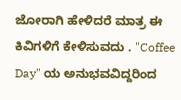ಜೋರಾಗಿ ಹೇಳಿದರೆ ಮಾತ್ರ ಈ ಕಿವಿಗಳಿಗೆ ಕೇಳಿಸುವದು . "Coffee Day" ಯ ಅನುಭವವಿದ್ದರಿಂದ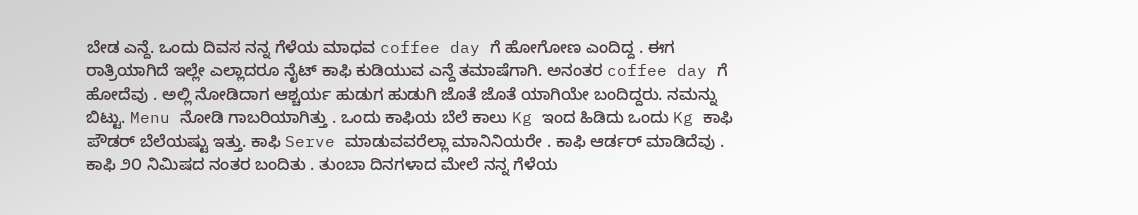ಬೇಡ ಎನ್ದೆ. ಒಂದು ದಿವಸ ನನ್ನ ಗೆಳೆಯ ಮಾಧವ coffee day ಗೆ ಹೋಗೋಣ ಎಂದಿದ್ದ . ಈಗ ರಾತ್ರಿಯಾಗಿದೆ ಇಲ್ಲೇ ಎಲ್ಲಾದರೂ ನೈಟ್ ಕಾಫಿ ಕುಡಿಯುವ ಎನ್ದೆ ತಮಾಷೆಗಾಗಿ. ಅನಂತರ coffee day ಗೆ ಹೋದೆವು . ಅಲ್ಲಿ ನೋಡಿದಾಗ ಆಶ್ಚರ್ಯ ಹುಡುಗ ಹುಡುಗಿ ಜೊತೆ ಜೊತೆ ಯಾಗಿಯೇ ಬಂದಿದ್ದರು. ನಮನ್ನು ಬಿಟ್ಟು. Menu ನೋಡಿ ಗಾಬರಿಯಾಗಿತ್ತು . ಒಂದು ಕಾಫಿಯ ಬೆಲೆ ಕಾಲು Kg ಇಂದ ಹಿಡಿದು ಒಂದು Kg ಕಾಫಿ ಪೌಡರ್ ಬೆಲೆಯಷ್ಟು ಇತ್ತು. ಕಾಫಿ Serve ಮಾಡುವವರೆಲ್ಲಾ ಮಾನಿನಿಯರೇ . ಕಾಫಿ ಆರ್ಡರ್ ಮಾಡಿದೆವು . ಕಾಫಿ ೨೦ ನಿಮಿಷದ ನಂತರ ಬಂದಿತು . ತುಂಬಾ ದಿನಗಳಾದ ಮೇಲೆ ನನ್ನ ಗೆಳೆಯ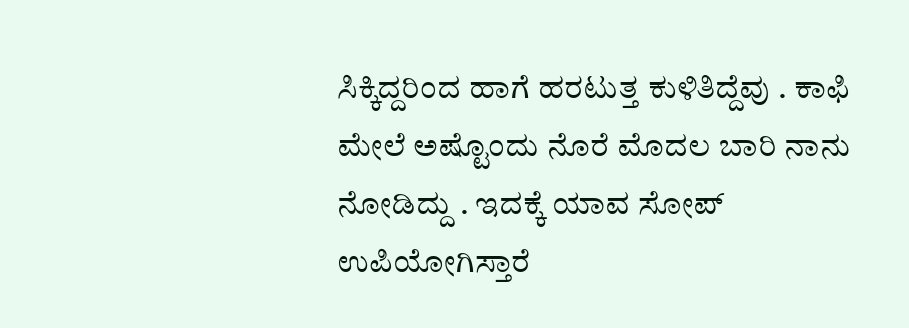ಸಿಕ್ಕಿದ್ದರಿಂದ ಹಾಗೆ ಹರಟುತ್ತ ಕುಳಿತಿದ್ದೆವು . ಕಾಫಿ ಮೇಲೆ ಅಷ್ಟೊಂದು ನೊರೆ ಮೊದಲ ಬಾರಿ ನಾನು ನೋಡಿದ್ದು . ಇದಕ್ಕೆ ಯಾವ ಸೋಪ್ ಉಪಿಯೋಗಿಸ್ತಾರೆ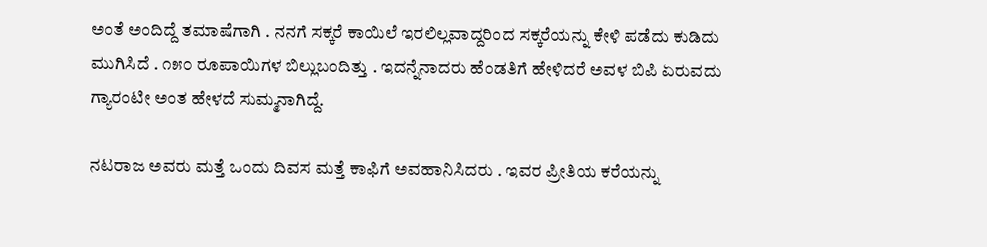ಅಂತೆ ಅಂದಿದ್ದೆ ತಮಾಷೆಗಾಗಿ . ನನಗೆ ಸಕ್ಕರೆ ಕಾಯಿಲೆ ಇರಲಿಲ್ಲವಾದ್ದರಿಂದ ಸಕ್ಕರೆಯನ್ನು ಕೇಳಿ ಪಡೆದು ಕುಡಿದು ಮುಗಿಸಿದೆ . ೧೫೦ ರೂಪಾಯಿಗಳ ಬಿಲ್ಲುಬಂದಿತ್ತು . ಇದನ್ನೆನಾದರು ಹೆಂಡತಿಗೆ ಹೇಳಿದರೆ ಅವಳ ಬಿಪಿ ಏರುವದು ಗ್ಯಾರಂಟೀ ಅಂತ ಹೇಳದೆ ಸುಮ್ಮನಾಗಿದ್ದೆ.

ನಟರಾಜ ಅವರು ಮತ್ತೆ ಒಂದು ದಿವಸ ಮತ್ತೆ ಕಾಫಿಗೆ ಅವಹಾನಿಸಿದರು . ಇವರ ಪ್ರೀತಿಯ ಕರೆಯನ್ನು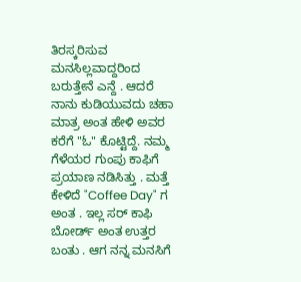ತಿರಸ್ಕರಿಸುವ ಮನಸಿಲ್ಲವಾದ್ದರಿಂದ ಬರುತ್ತೇನೆ ಎನ್ದೆ . ಆದರೆ ನಾನು ಕುಡಿಯುವದು ಚಹಾ ಮಾತ್ರ ಅಂತ ಹೇಳಿ ಅವರ ಕರೆಗೆ "ಓ" ಕೊಟ್ಟಿದ್ದೆ. ನಮ್ಮ ಗೆಳೆಯರ ಗುಂಪು ಕಾಫಿಗೆ ಪ್ರಯಾಣ ನಡಿಸಿತ್ತು . ಮತ್ತೆ ಕೇಳಿದೆ "Coffee Day" ಗ ಅಂತ . ಇಲ್ಲ ಸರ್ ಕಾಫಿ ಬೋರ್ಡ್ ಅಂತ ಉತ್ತರ ಬಂತು . ಆಗ ನನ್ನ ಮನಸಿಗೆ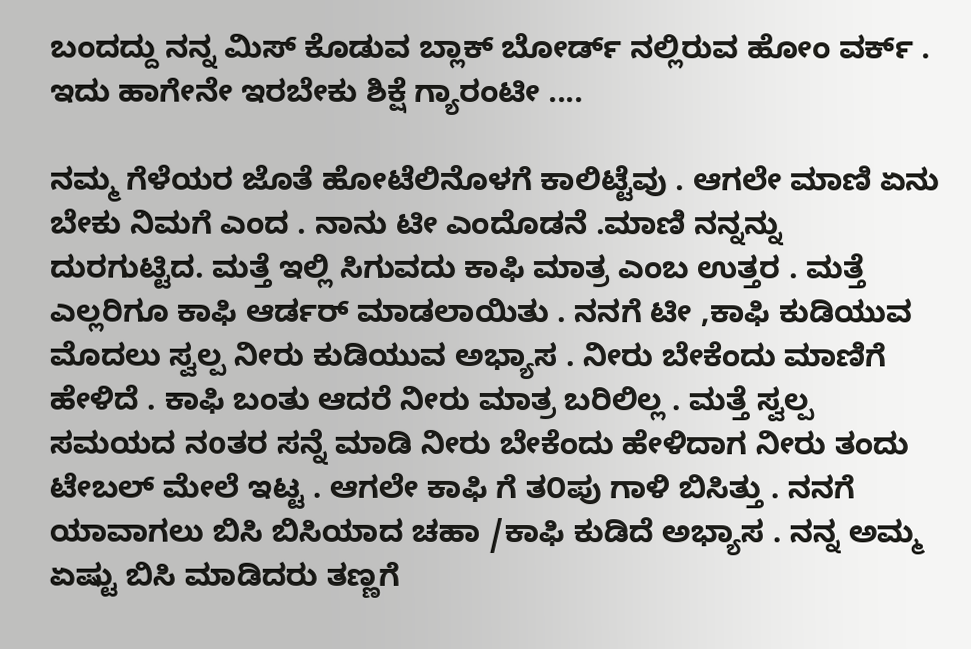ಬಂದದ್ದು ನನ್ನ ಮಿಸ್ ಕೊಡುವ ಬ್ಲಾಕ್ ಬೋರ್ಡ್ ನಲ್ಲಿರುವ ಹೋಂ ವರ್ಕ್ . ಇದು ಹಾಗೇನೇ ಇರಬೇಕು ಶಿಕ್ಷೆ ಗ್ಯಾರಂಟೀ ....

ನಮ್ಮ ಗೆಳೆಯರ ಜೊತೆ ಹೋಟೆಲಿನೊಳಗೆ ಕಾಲಿಟ್ಟೆವು . ಆಗಲೇ ಮಾಣಿ ಏನು ಬೇಕು ನಿಮಗೆ ಎಂದ . ನಾನು ಟೀ ಎಂದೊಡನೆ .ಮಾಣಿ ನನ್ನನ್ನು ದುರಗುಟ್ಟಿದ. ಮತ್ತೆ ಇಲ್ಲಿ ಸಿಗುವದು ಕಾಫಿ ಮಾತ್ರ ಎಂಬ ಉತ್ತರ . ಮತ್ತೆ ಎಲ್ಲರಿಗೂ ಕಾಫಿ ಆರ್ಡರ್ ಮಾಡಲಾಯಿತು . ನನಗೆ ಟೀ ,ಕಾಫಿ ಕುಡಿಯುವ ಮೊದಲು ಸ್ವಲ್ಪ ನೀರು ಕುಡಿಯುವ ಅಭ್ಯಾಸ . ನೀರು ಬೇಕೆಂದು ಮಾಣಿಗೆ ಹೇಳಿದೆ . ಕಾಫಿ ಬಂತು ಆದರೆ ನೀರು ಮಾತ್ರ ಬರಿಲಿಲ್ಲ . ಮತ್ತೆ ಸ್ವಲ್ಪ ಸಮಯದ ನoತರ ಸನ್ನೆ ಮಾಡಿ ನೀರು ಬೇಕೆಂದು ಹೇಳಿದಾಗ ನೀರು ತಂದು ಟೇಬಲ್ ಮೇಲೆ ಇಟ್ಟ . ಆಗಲೇ ಕಾಫಿ ಗೆ ತ೦ಪು ಗಾಳಿ ಬಿಸಿತ್ತು . ನನಗೆ ಯಾವಾಗಲು ಬಿಸಿ ಬಿಸಿಯಾದ ಚಹಾ /ಕಾಫಿ ಕುಡಿದೆ ಅಭ್ಯಾಸ . ನನ್ನ ಅಮ್ಮ ಏಷ್ಟು ಬಿಸಿ ಮಾಡಿದರು ತಣ್ಣಗೆ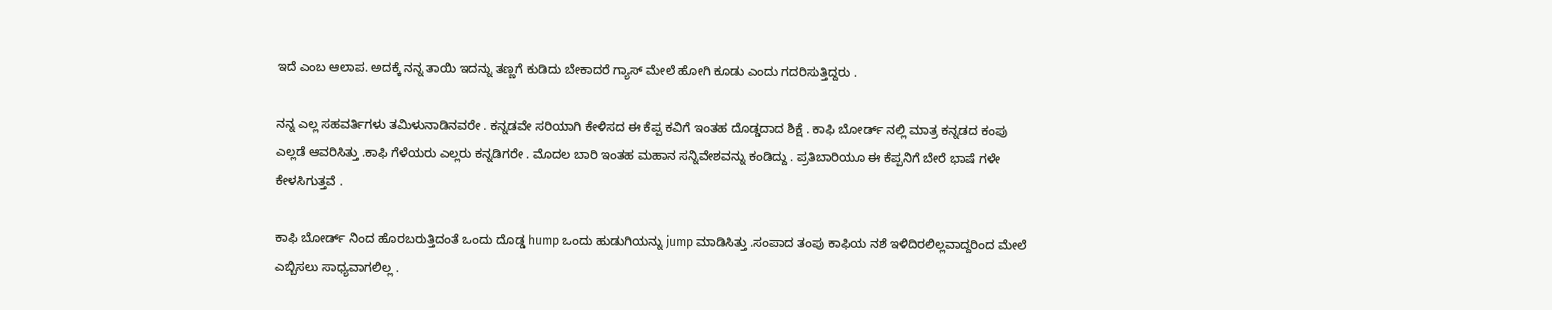ಇದೆ ಎಂಬ ಆಲಾಪ. ಅದಕ್ಕೆ ನನ್ನ ತಾಯಿ ಇದನ್ನು ತಣ್ಣಗೆ ಕುಡಿದು ಬೇಕಾದರೆ ಗ್ಯಾಸ್ ಮೇಲೆ ಹೋಗಿ ಕೂಡು ಎಂದು ಗದರಿಸುತ್ತಿದ್ದರು .

ನನ್ನ ಎಲ್ಲ ಸಹವರ್ತಿಗಳು ತಮಿಳುನಾಡಿನವರೇ . ಕನ್ನಡವೇ ಸರಿಯಾಗಿ ಕೇಳಿಸದ ಈ ಕೆಪ್ಪ ಕವಿಗೆ ಇಂತಹ ದೊಡ್ಡದಾದ ಶಿಕ್ಷೆ . ಕಾಫಿ ಬೋರ್ಡ್ ನಲ್ಲಿ ಮಾತ್ರ ಕನ್ನಡದ ಕಂಪು ಎಲ್ಲಡೆ ಆವರಿಸಿತ್ತು .ಕಾಫಿ ಗೆಳೆಯರು ಎಲ್ಲರು ಕನ್ನಡಿಗರೇ . ಮೊದಲ ಬಾರಿ ಇಂತಹ ಮಹಾನ ಸನ್ನಿವೇಶವನ್ನು ಕಂಡಿದ್ದು . ಪ್ರತಿಬಾರಿಯೂ ಈ ಕೆಪ್ಪನಿಗೆ ಬೇರೆ ಭಾಷೆ ಗಳೇ ಕೇಳಸಿಗುತ್ತವೆ .

ಕಾಫಿ ಬೋರ್ಡ್ ನಿಂದ ಹೊರಬರುತ್ತಿದಂತೆ ಒಂದು ದೊಡ್ಡ hump ಒಂದು ಹುಡುಗಿಯನ್ನು jump ಮಾಡಿಸಿತ್ತು .ಸಂಪಾದ ತಂಪು ಕಾಫಿಯ ನಶೆ ಇಳಿದಿರಲಿಲ್ಲವಾದ್ದರಿಂದ ಮೇಲೆ ಎಬ್ಬಿಸಲು ಸಾಧ್ಯವಾಗಲಿಲ್ಲ .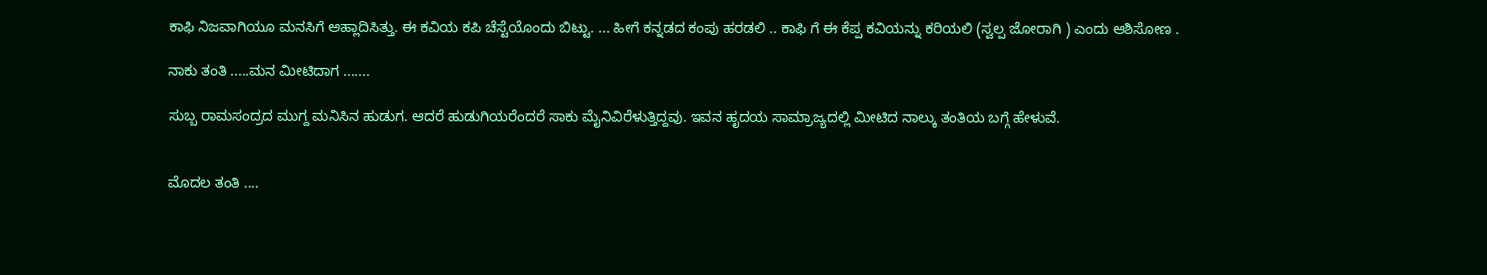ಕಾಫಿ ನಿಜವಾಗಿಯೂ ಮನಸಿಗೆ ಅಹ್ಲಾದಿಸಿತ್ತು. ಈ ಕವಿಯ ಕಪಿ ಚೆಸ್ಟೆಯೊಂದು ಬಿಟ್ಟು. ... ಹೀಗೆ ಕನ್ನಡದ ಕಂಪು ಹರಡಲಿ .. ಕಾಫಿ ಗೆ ಈ ಕೆಪ್ಪ ಕವಿಯನ್ನು ಕರಿಯಲಿ (ಸ್ವಲ್ಪ ಜೋರಾಗಿ ) ಎಂದು ಆಶಿಸೋಣ .

ನಾಕು ತಂತಿ .....ಮನ ಮೀಟಿದಾಗ .......

ಸುಬ್ಬ ರಾಮಸಂದ್ರದ ಮುಗ್ದ ಮನಿಸಿನ ಹುಡುಗ. ಆದರೆ ಹುಡುಗಿಯರೆಂದರೆ ಸಾಕು ಮೈನಿವಿರೆಳುತ್ತಿದ್ದವು. ಇವನ ಹೃದಯ ಸಾಮ್ರಾಜ್ಯದಲ್ಲಿ ಮೀಟಿದ ನಾಲ್ಕು ತಂತಿಯ ಬಗ್ಗೆ ಹೇಳುವೆ.


ಮೊದಲ ತಂತಿ ....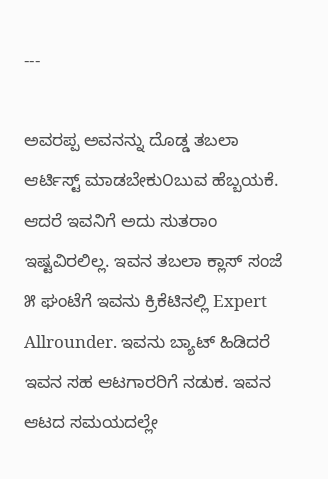---

ಅವರಪ್ಪ ಅವನನ್ನು ದೊಡ್ಡ ತಬಲಾ ಆರ್ಟಿಸ್ಟ್ ಮಾಡಬೇಕು೦ಬುವ ಹೆಬ್ಬಯಕೆ. ಆದರೆ ಇವನಿಗೆ ಅದು ಸುತರಾಂ ಇಷ್ಟವಿರಲಿಲ್ಲ. ಇವನ ತಬಲಾ ಕ್ಲಾಸ್ ಸಂಜೆ ೫ ಘಂಟೆಗೆ ಇವನು ಕ್ರಿಕೆಟಿನಲ್ಲಿ Expert Allrounder. ಇವನು ಬ್ಯಾಟ್ ಹಿಡಿದರೆ ಇವನ ಸಹ ಆಟಗಾರರಿಗೆ ನಡುಕ. ಇವನ ಆಟದ ಸಮಯದಲ್ಲೇ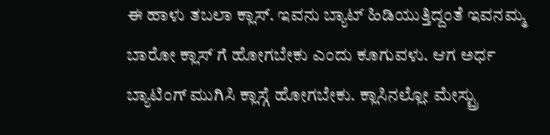ಈ ಹಾಳು ತಬಲಾ ಕ್ಲಾಸ್. ಇವನು ಬ್ಯಾಟ್ ಹಿಡಿಯುತ್ತಿದ್ದಂತೆ ಇವನಮ್ಮ ಬಾರೋ ಕ್ಲಾಸ್ ಗೆ ಹೋಗಬೇಕು ಎಂದು ಕೂಗುವಳು. ಆಗ ಅರ್ಧ ಬ್ಯಾಟಿಂಗ್ ಮುಗಿಸಿ ಕ್ಲಾಸ್ಗೆ ಹೋಗಬೇಕು. ಕ್ಲಾಸಿನಲ್ಲೋ ಮೇಸ್ಟ್ರು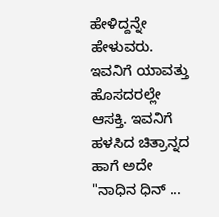ಹೇಳಿದ್ದನ್ನೇ ಹೇಳುವರು. ಇವನಿಗೆ ಯಾವತ್ತು ಹೊಸದರಲ್ಲೇ ಆಸಕ್ತಿ. ಇವನಿಗೆ ಹಳಸಿದ ಚಿತ್ರಾನ್ನದ ಹಾಗೆ ಅದೇ "ನಾಧಿನ ಧಿನ್ ...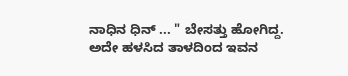ನಾಧಿನ ಧಿನ್ ... " ಬೇಸತ್ತು ಹೋಗಿದ್ದ. ಅದೇ ಹಳಸಿದ ತಾಳದಿಂದ ಇವನ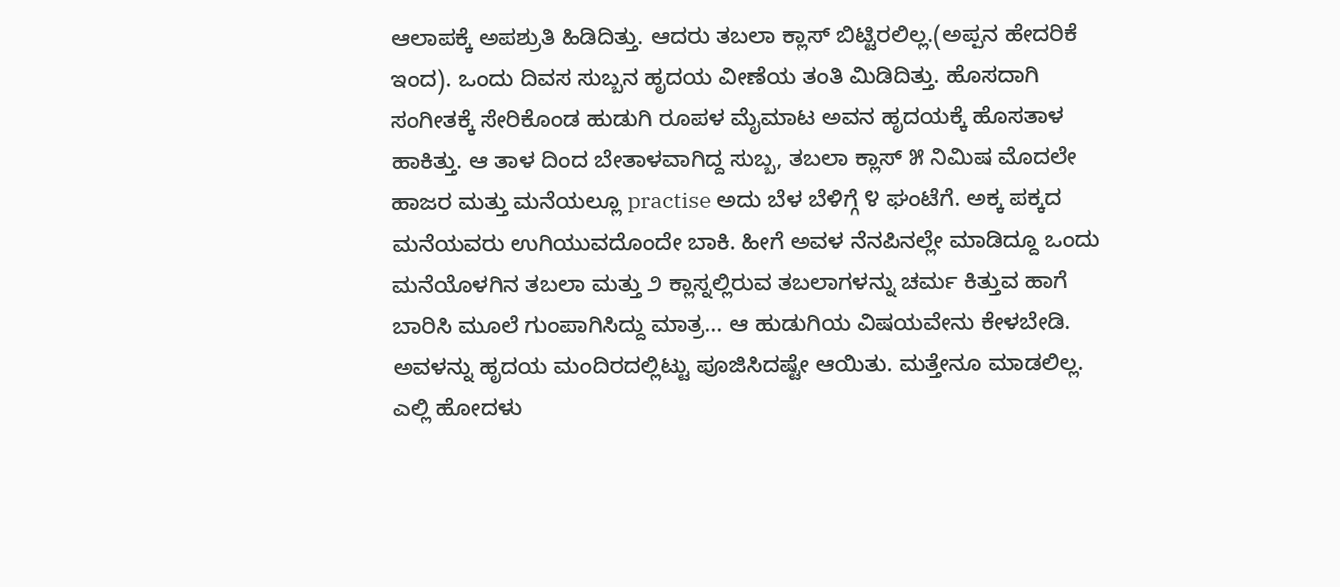ಆಲಾಪಕ್ಕೆ ಅಪಶ್ರುತಿ ಹಿಡಿದಿತ್ತು. ಆದರು ತಬಲಾ ಕ್ಲಾಸ್ ಬಿಟ್ಟಿರಲಿಲ್ಲ.(ಅಪ್ಪನ ಹೇದರಿಕೆ ಇಂದ). ಒಂದು ದಿವಸ ಸುಬ್ಬನ ಹೃದಯ ವೀಣೆಯ ತಂತಿ ಮಿಡಿದಿತ್ತು. ಹೊಸದಾಗಿ ಸಂಗೀತಕ್ಕೆ ಸೇರಿಕೊಂಡ ಹುಡುಗಿ ರೂಪಳ ಮೈಮಾಟ ಅವನ ಹೃದಯಕ್ಕೆ ಹೊಸತಾಳ ಹಾಕಿತ್ತು. ಆ ತಾಳ ದಿಂದ ಬೇತಾಳವಾಗಿದ್ದ ಸುಬ್ಬ, ತಬಲಾ ಕ್ಲಾಸ್ ೫ ನಿಮಿಷ ಮೊದಲೇ ಹಾಜರ ಮತ್ತು ಮನೆಯಲ್ಲೂ practise ಅದು ಬೆಳ ಬೆಳಿಗ್ಗೆ ೪ ಘಂಟೆಗೆ. ಅಕ್ಕ ಪಕ್ಕದ ಮನೆಯವರು ಉಗಿಯುವದೊಂದೇ ಬಾಕಿ. ಹೀಗೆ ಅವಳ ನೆನಪಿನಲ್ಲೇ ಮಾಡಿದ್ದೂ ಒಂದು ಮನೆಯೊಳಗಿನ ತಬಲಾ ಮತ್ತು ೨ ಕ್ಲಾಸ್ನಲ್ಲಿರುವ ತಬಲಾಗಳನ್ನು ಚರ್ಮ ಕಿತ್ತುವ ಹಾಗೆ ಬಾರಿಸಿ ಮೂಲೆ ಗುಂಪಾಗಿಸಿದ್ದು ಮಾತ್ರ... ಆ ಹುಡುಗಿಯ ವಿಷಯವೇನು ಕೇಳಬೇಡಿ. ಅವಳನ್ನು ಹೃದಯ ಮಂದಿರದಲ್ಲಿಟ್ಟು ಪೂಜಿಸಿದಷ್ಟೇ ಆಯಿತು. ಮತ್ತೇನೂ ಮಾಡಲಿಲ್ಲ. ಎಲ್ಲಿ ಹೋದಳು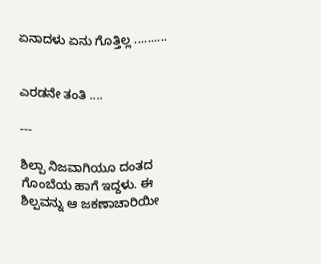ಏನಾದಳು ಏನು ಗೊತ್ತಿಲ್ಲ ..........


ಎರಡನೇ ತಂತಿ ....

---

ಶಿಲ್ಪಾ ನಿಜವಾಗಿಯೂ ದಂತದ ಗೊಂಬೆಯ ಹಾಗೆ ಇದ್ದಳು. ಈ ಶಿಲ್ಪವನ್ನು ಆ ಜಕಣಾಚಾರಿಯೀ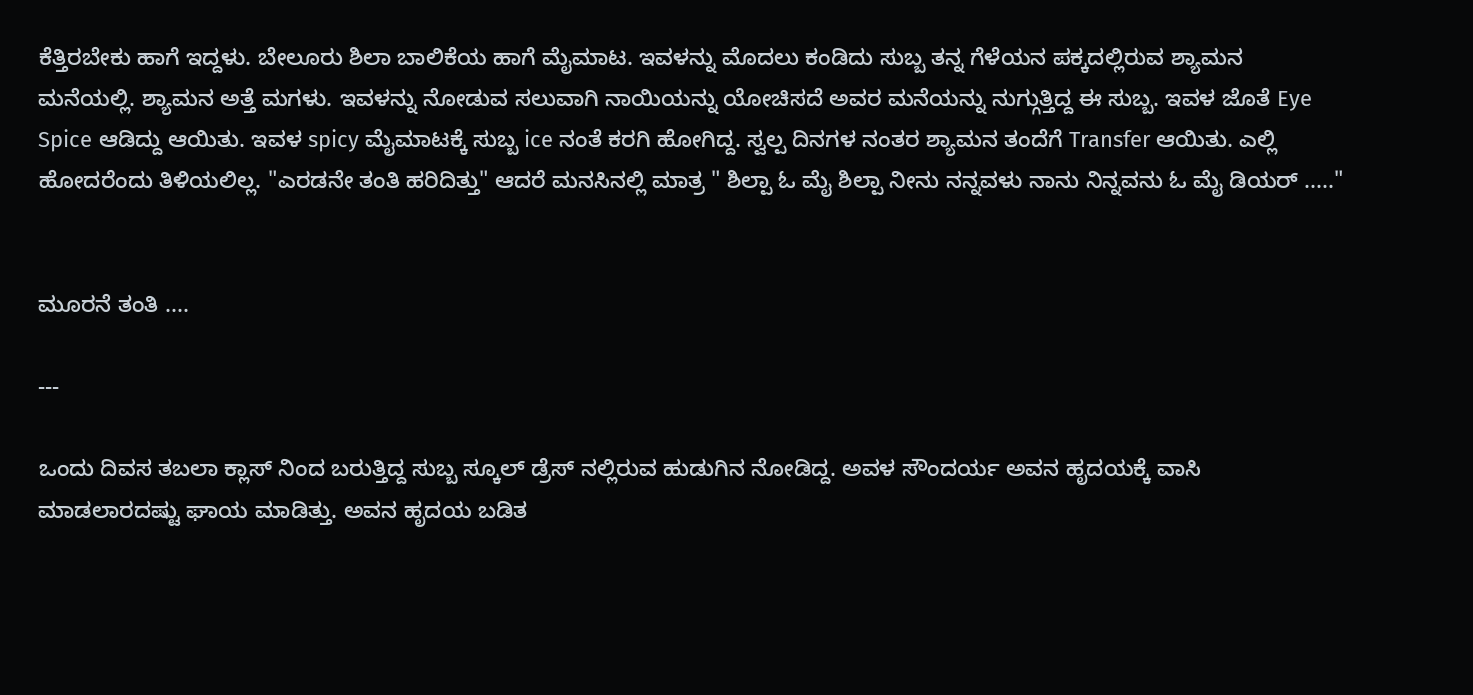ಕೆತ್ತಿರಬೇಕು ಹಾಗೆ ಇದ್ದಳು. ಬೇಲೂರು ಶಿಲಾ ಬಾಲಿಕೆಯ ಹಾಗೆ ಮೈಮಾಟ. ಇವಳನ್ನು ಮೊದಲು ಕಂಡಿದು ಸುಬ್ಬ ತನ್ನ ಗೆಳೆಯನ ಪಕ್ಕದಲ್ಲಿರುವ ಶ್ಯಾಮನ ಮನೆಯಲ್ಲಿ. ಶ್ಯಾಮನ ಅತ್ತೆ ಮಗಳು. ಇವಳನ್ನು ನೋಡುವ ಸಲುವಾಗಿ ನಾಯಿಯನ್ನು ಯೋಚಿಸದೆ ಅವರ ಮನೆಯನ್ನು ನುಗ್ಗುತ್ತಿದ್ದ ಈ ಸುಬ್ಬ. ಇವಳ ಜೊತೆ Eye Spice ಆಡಿದ್ದು ಆಯಿತು. ಇವಳ spicy ಮೈಮಾಟಕ್ಕೆ ಸುಬ್ಬ ice ನಂತೆ ಕರಗಿ ಹೋಗಿದ್ದ. ಸ್ವಲ್ಪ ದಿನಗಳ ನಂತರ ಶ್ಯಾಮನ ತಂದೆಗೆ Transfer ಆಯಿತು. ಎಲ್ಲಿ ಹೋದರೆಂದು ತಿಳಿಯಲಿಲ್ಲ. "ಎರಡನೇ ತಂತಿ ಹರಿದಿತ್ತು" ಆದರೆ ಮನಸಿನಲ್ಲಿ ಮಾತ್ರ " ಶಿಲ್ಪಾ ಓ ಮೈ ಶಿಲ್ಪಾ ನೀನು ನನ್ನವಳು ನಾನು ನಿನ್ನವನು ಓ ಮೈ ಡಿಯರ್ ....."


ಮೂರನೆ ತಂತಿ ....

---

ಒಂದು ದಿವಸ ತಬಲಾ ಕ್ಲಾಸ್ ನಿಂದ ಬರುತ್ತಿದ್ದ ಸುಬ್ಬ ಸ್ಕೂಲ್ ಡ್ರೆಸ್ ನಲ್ಲಿರುವ ಹುಡುಗಿನ ನೋಡಿದ್ದ. ಅವಳ ಸೌಂದರ್ಯ ಅವನ ಹೃದಯಕ್ಕೆ ವಾಸಿ ಮಾಡಲಾರದಷ್ಟು ಘಾಯ ಮಾಡಿತ್ತು. ಅವನ ಹೃದಯ ಬಡಿತ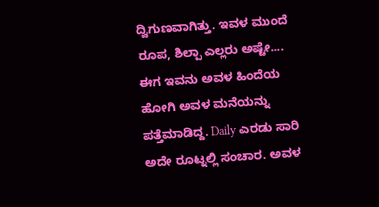ದ್ವಿಗುಣವಾಗಿತ್ತು. ಇವಳ ಮುಂದೆ ರೂಪ, ಶಿಲ್ಪಾ ಎಲ್ಲರು ಅಷ್ಟೇ.... ಈಗ ಇವನು ಅವಳ ಹಿಂದೆಯ ಹೋಗಿ ಅವಳ ಮನೆಯನ್ನು ಪತ್ತೆಮಾಡಿದ್ದ. Daily ಎರಡು ಸಾರಿ ಅದೇ ರೂಟ್ನಲ್ಲಿ ಸಂಚಾರ. ಅವಳ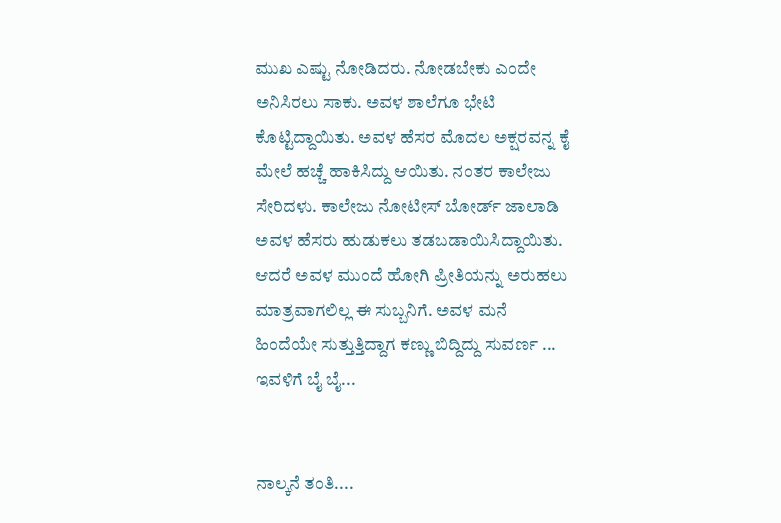ಮುಖ ಎಷ್ಟು ನೋಡಿದರು. ನೋಡಬೇಕು ಎಂದೇ ಅನಿಸಿರಲು ಸಾಕು. ಅವಳ ಶಾಲೆಗೂ ಭೇಟಿ ಕೊಟ್ಟಿದ್ದಾಯಿತು. ಅವಳ ಹೆಸರ ಮೊದಲ ಅಕ್ಷರವನ್ನ ಕೈ ಮೇಲೆ ಹಚ್ಚೆ ಹಾಕಿಸಿದ್ದು ಆಯಿತು. ನಂತರ ಕಾಲೇಜು ಸೇರಿದಳು. ಕಾಲೇಜು ನೋಟೀಸ್ ಬೋರ್ಡ್ ಜಾಲಾಡಿ ಅವಳ ಹೆಸರು ಹುಡುಕಲು ತಡಬಡಾಯಿಸಿದ್ದಾಯಿತು. ಆದರೆ ಅವಳ ಮುಂದೆ ಹೋಗಿ ಪ್ರೀತಿಯನ್ನು ಅರುಹಲು ಮಾತ್ರವಾಗಲಿಲ್ಲ ಈ ಸುಬ್ಬನಿಗೆ. ಅವಳ ಮನೆ ಹಿಂದೆಯೇ ಸುತ್ತುತ್ತಿದ್ದಾಗ ಕಣ್ಣು ಬಿದ್ದಿದ್ದು ಸುವರ್ಣ ... ಇವಳಿಗೆ ಬೈ ಬೈ...


ನಾಲ್ಕನೆ ತಂತಿ....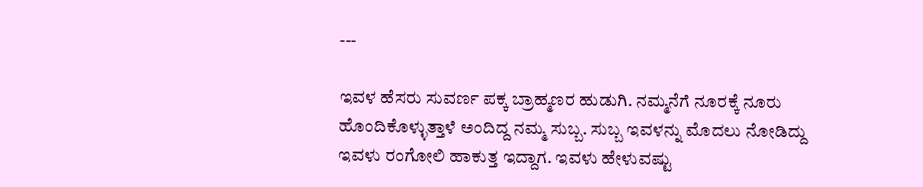---

ಇವಳ ಹೆಸರು ಸುವರ್ಣ ಪಕ್ಕ ಬ್ರಾಹ್ಮಣರ ಹುಡುಗಿ. ನಮ್ಮನೆಗೆ ನೂರಕ್ಕೆ ನೂರು ಹೊಂದಿಕೊಳ್ಳುತ್ತಾಳೆ ಅಂದಿದ್ದ ನಮ್ಮ ಸುಬ್ಬ. ಸುಬ್ಬ ಇವಳನ್ನು ಮೊದಲು ನೋಡಿದ್ದು ಇವಳು ರಂಗೋಲಿ ಹಾಕುತ್ತ ಇದ್ದಾಗ. ಇವಳು ಹೇಳುವಷ್ಟು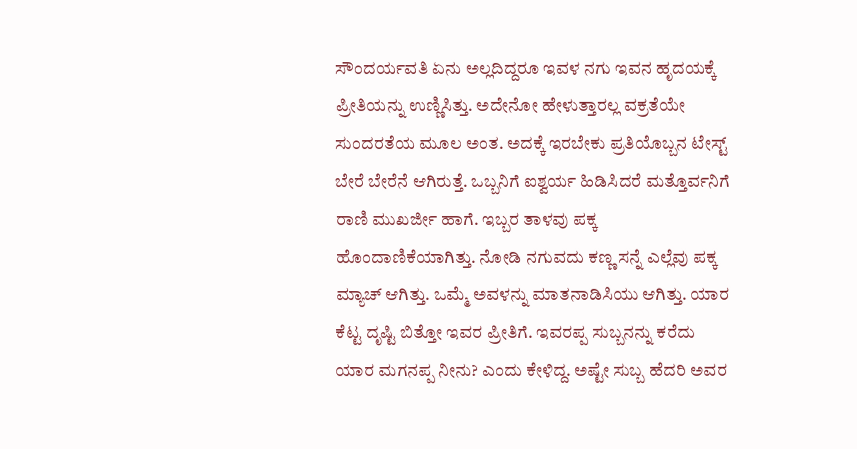ಸೌಂದರ್ಯವತಿ ಏನು ಅಲ್ಲದಿದ್ದರೂ ಇವಳ ನಗು ಇವನ ಹೃದಯಕ್ಕೆ ಪ್ರೀತಿಯನ್ನು ಉಣ್ಣಿಸಿತ್ತು. ಅದೇನೋ ಹೇಳುತ್ತಾರಲ್ಲ ವಕ್ರತೆಯೇ ಸುಂದರತೆಯ ಮೂಲ ಅಂತ. ಅದಕ್ಕೆ ಇರಬೇಕು ಪ್ರತಿಯೊಬ್ಬನ ಟೇಸ್ಟ್ ಬೇರೆ ಬೇರೆನೆ ಆಗಿರುತ್ತೆ. ಒಬ್ಬನಿಗೆ ಐಶ್ವರ್ಯ ಹಿಡಿಸಿದರೆ ಮತ್ತೊರ್ವನಿಗೆ ರಾಣಿ ಮುಖರ್ಜೀ ಹಾಗೆ. ಇಬ್ಬರ ತಾಳವು ಪಕ್ಕ ಹೊಂದಾಣಿಕೆಯಾಗಿತ್ತು. ನೋಡಿ ನಗುವದು ಕಣ್ಣ ಸನ್ನೆ ಎಲ್ಲೆವು ಪಕ್ಕ ಮ್ಯಾಚ್ ಆಗಿತ್ತು. ಒಮ್ಮೆ ಅವಳನ್ನು ಮಾತನಾಡಿಸಿಯು ಆಗಿತ್ತು. ಯಾರ ಕೆಟ್ಟ ದೃಷ್ಟಿ ಬಿತ್ತೋ ಇವರ ಪ್ರೀತಿಗೆ. ಇವರಪ್ಪ ಸುಬ್ಬನನ್ನು ಕರೆದು ಯಾರ ಮಗನಪ್ಪ ನೀನು? ಎಂದು ಕೇಳಿದ್ದ. ಅಷ್ಟೇ ಸುಬ್ಬ ಹೆದರಿ ಅವರ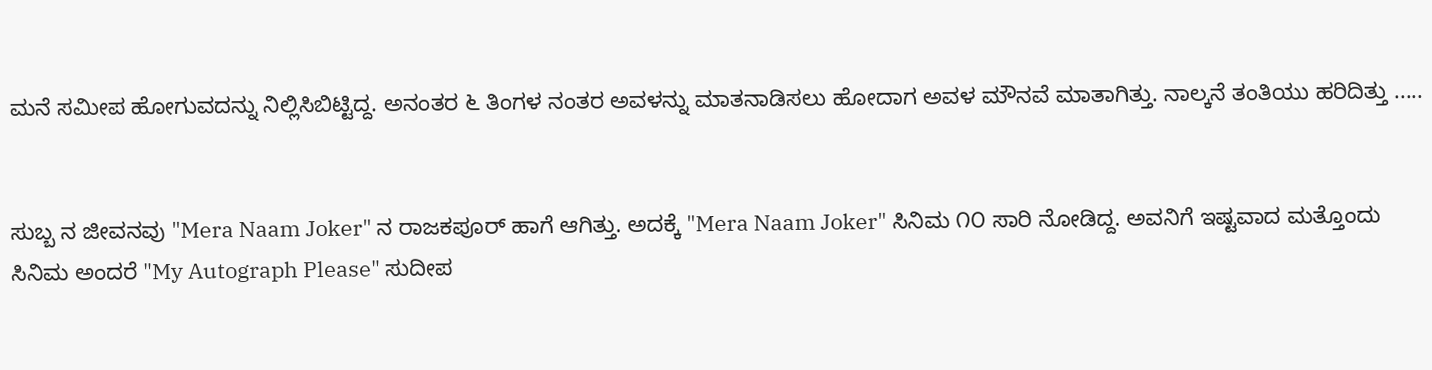ಮನೆ ಸಮೀಪ ಹೋಗುವದನ್ನು ನಿಲ್ಲಿಸಿಬಿಟ್ಟಿದ್ದ. ಅನಂತರ ೬ ತಿಂಗಳ ನಂತರ ಅವಳನ್ನು ಮಾತನಾಡಿಸಲು ಹೋದಾಗ ಅವಳ ಮೌನವೆ ಮಾತಾಗಿತ್ತು. ನಾಲ್ಕನೆ ತಂತಿಯು ಹರಿದಿತ್ತು .....


ಸುಬ್ಬ ನ ಜೀವನವು "Mera Naam Joker" ನ ರಾಜಕಪೂರ್ ಹಾಗೆ ಆಗಿತ್ತು. ಅದಕ್ಕೆ "Mera Naam Joker" ಸಿನಿಮ ೧೦ ಸಾರಿ ನೋಡಿದ್ದ. ಅವನಿಗೆ ಇಷ್ಟವಾದ ಮತ್ತೊಂದು ಸಿನಿಮ ಅಂದರೆ "My Autograph Please" ಸುದೀಪ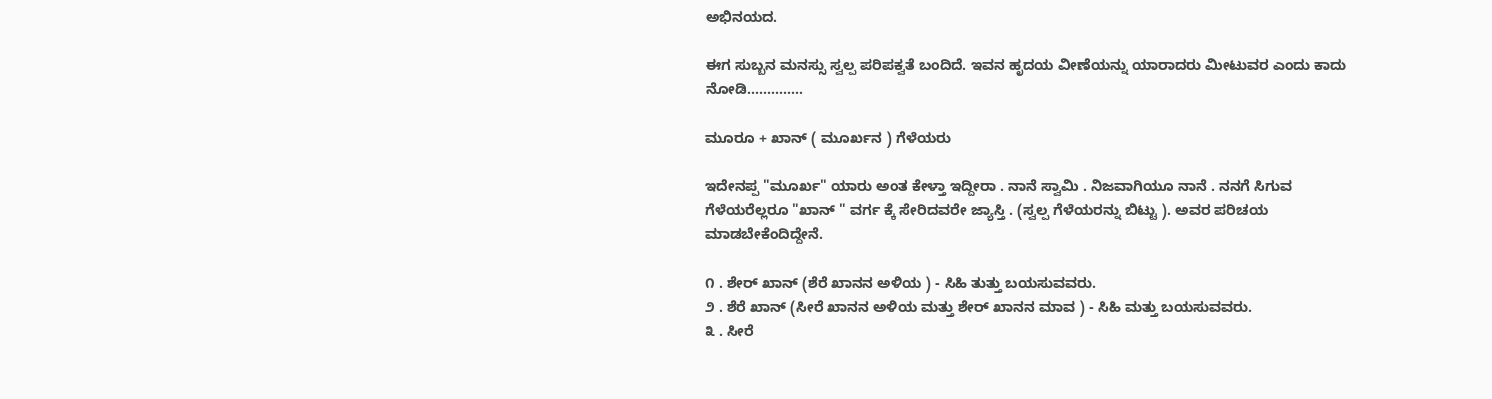ಅಭಿನಯದ.

ಈಗ ಸುಬ್ಬನ ಮನಸ್ಸು ಸ್ವಲ್ಪ ಪರಿಪಕ್ವತೆ ಬಂದಿದೆ. ಇವನ ಹೃದಯ ವೀಣೆಯನ್ನು ಯಾರಾದರು ಮೀಟುವರ ಎಂದು ಕಾದು ನೋಡಿ..............

ಮೂರೂ + ಖಾನ್ ( ಮೂರ್ಖನ ) ಗೆಳೆಯರು

ಇದೇನಪ್ಪ "ಮೂರ್ಖ" ಯಾರು ಅಂತ ಕೇಳ್ತಾ ಇದ್ದೀರಾ . ನಾನೆ ಸ್ವಾಮಿ . ನಿಜವಾಗಿಯೂ ನಾನೆ . ನನಗೆ ಸಿಗುವ ಗೆಳೆಯರೆಲ್ಲರೂ "ಖಾನ್ " ವರ್ಗ ಕ್ಕೆ ಸೇರಿದವರೇ ಜ್ಯಾಸ್ತಿ . (ಸ್ವಲ್ಪ ಗೆಳೆಯರನ್ನು ಬಿಟ್ಟು ). ಅವರ ಪರಿಚಯ ಮಾಡಬೇಕೆಂದಿದ್ದೇನೆ.

೧ . ಶೇರ್ ಖಾನ್ (ಶೆರೆ ಖಾನನ ಅಳಿಯ ) - ಸಿಹಿ ತುತ್ತು ಬಯಸುವವರು.
೨ . ಶೆರೆ ಖಾನ್ (ಸೀರೆ ಖಾನನ ಅಳಿಯ ಮತ್ತು ಶೇರ್ ಖಾನನ ಮಾವ ) - ಸಿಹಿ ಮತ್ತು ಬಯಸುವವರು.
೩ . ಸೀರೆ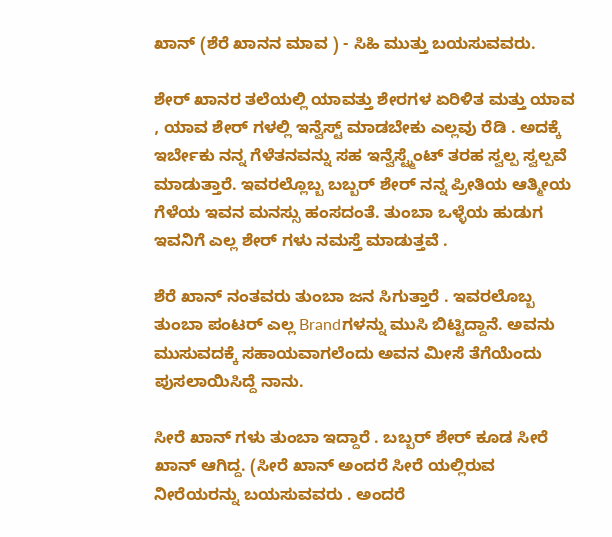ಖಾನ್ (ಶೆರೆ ಖಾನನ ಮಾವ ) - ಸಿಹಿ ಮುತ್ತು ಬಯಸುವವರು.

ಶೇರ್ ಖಾನರ ತಲೆಯಲ್ಲಿ ಯಾವತ್ತು ಶೇರಗಳ ಏರಿಳಿತ ಮತ್ತು ಯಾವ , ಯಾವ ಶೇರ್ ಗಳಲ್ಲಿ ಇನ್ವೆಸ್ಟ್ ಮಾಡಬೇಕು ಎಲ್ಲವು ರೆಡಿ . ಅದಕ್ಕೆ ಇರ್ಬೇಕು ನನ್ನ ಗೆಳೆತನವನ್ನು ಸಹ ಇನ್ವೆಸ್ಟ್ಮೆಂಟ್ ತರಹ ಸ್ವಲ್ಪ ಸ್ವಲ್ಪವೆ ಮಾಡುತ್ತಾರೆ. ಇವರಲ್ಲೊಬ್ಬ ಬಬ್ಬರ್ ಶೇರ್ ನನ್ನ ಪ್ರೀತಿಯ ಆತ್ಮೀಯ ಗೆಳೆಯ ಇವನ ಮನಸ್ಸು ಹಂಸದಂತೆ. ತುಂಬಾ ಒಳ್ಳೆಯ ಹುಡುಗ ಇವನಿಗೆ ಎಲ್ಲ ಶೇರ್ ಗಳು ನಮಸ್ತೆ ಮಾಡುತ್ತವೆ .

ಶೆರೆ ಖಾನ್ ನಂತವರು ತುಂಬಾ ಜನ ಸಿಗುತ್ತಾರೆ . ಇವರಲೊಬ್ಬ ತುಂಬಾ ಪಂಟರ್ ಎಲ್ಲ Brandಗಳನ್ನು ಮುಸಿ ಬಿಟ್ಟಿದ್ದಾನೆ. ಅವನು ಮುಸುವದಕ್ಕೆ ಸಹಾಯವಾಗಲೆಂದು ಅವನ ಮೀಸೆ ತೆಗೆಯೆಂದು ಪುಸಲಾಯಿಸಿದ್ದೆ ನಾನು.

ಸೀರೆ ಖಾನ್ ಗಳು ತುಂಬಾ ಇದ್ದಾರೆ . ಬಬ್ಬರ್ ಶೇರ್ ಕೂಡ ಸೀರೆ ಖಾನ್ ಆಗಿದ್ದ. (ಸೀರೆ ಖಾನ್ ಅಂದರೆ ಸೀರೆ ಯಲ್ಲಿರುವ ನೀರೆಯರನ್ನು ಬಯಸುವವರು . ಅಂದರೆ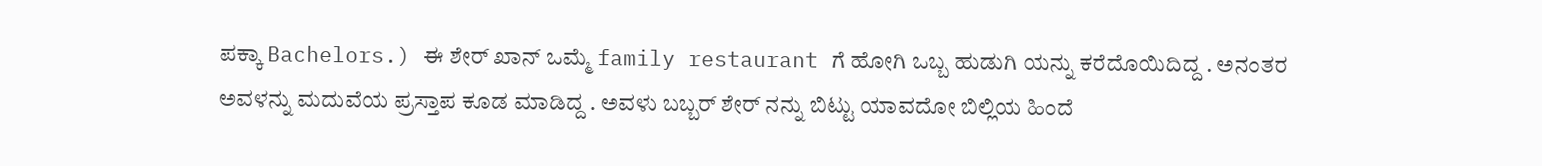ಪಕ್ಕಾ Bachelors.) ಈ ಶೇರ್ ಖಾನ್ ಒಮ್ಮೆ family restaurant ಗೆ ಹೋಗಿ ಒಬ್ಬ ಹುಡುಗಿ ಯನ್ನು ಕರೆದೊಯಿದಿದ್ದ . ಅನಂತರ ಅವಳನ್ನು ಮದುವೆಯ ಪ್ರಸ್ತಾಪ ಕೂಡ ಮಾಡಿದ್ದ . ಅವಳು ಬಬ್ಬರ್ ಶೇರ್ ನನ್ನು ಬಿಟ್ಟು ಯಾವದೋ ಬಿಲ್ಲಿಯ ಹಿಂದೆ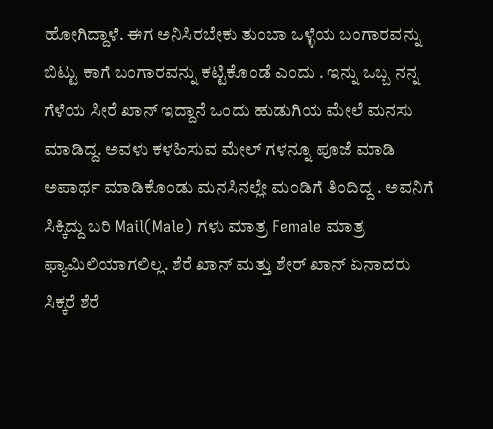ಹೋಗಿದ್ದಾಳೆ. ಈಗ ಅನಿಸಿರಬೇಕು ತುಂಬಾ ಒಳ್ಳೆಯ ಬಂಗಾರವನ್ನು ಬಿಟ್ಟು ಕಾಗೆ ಬಂಗಾರವನ್ನು ಕಟ್ಟಿಕೊಂಡೆ ಎಂದು . ಇನ್ನು ಒಬ್ಬ ನನ್ನ ಗೆಳೆಯ ಸೀರೆ ಖಾನ್ ಇದ್ದಾನೆ ಒಂದು ಹುಡುಗಿಯ ಮೇಲೆ ಮನಸು ಮಾಡಿದ್ದ. ಅವಳು ಕಳಹಿಸುವ ಮೇಲ್ ಗಳನ್ನೂ ಪೂಜೆ ಮಾಡಿ ಅಪಾರ್ಥ ಮಾಡಿಕೊಂಡು ಮನಸಿನಲ್ಲೇ ಮಂಡಿಗೆ ತಿಂದಿದ್ದ . ಅವನಿಗೆ ಸಿಕ್ಕಿದ್ದು ಬರಿ Mail(Male) ಗಳು ಮಾತ್ರ Female ಮಾತ್ರ ಫ್ಯಾಮಿಲಿಯಾಗಲಿಲ್ಲ. ಶೆರೆ ಖಾನ್ ಮತ್ತು ಶೇರ್ ಖಾನ್ ಏನಾದರು ಸಿಕ್ಕರೆ ಶೆರೆ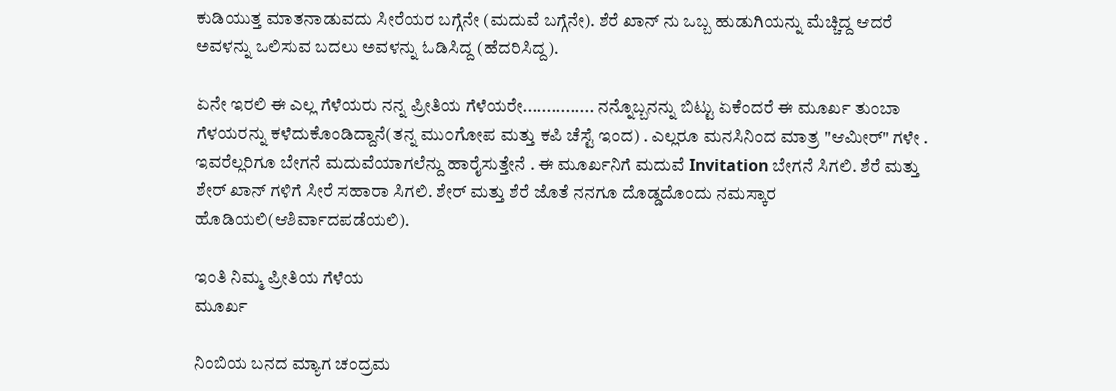ಕುಡಿಯುತ್ತ ಮಾತನಾಡುವದು ಸೀರೆಯರ ಬಗ್ಗೆನೇ (ಮದುವೆ ಬಗ್ಗೆನೇ). ಶೆರೆ ಖಾನ್ ನು ಒಬ್ಬ ಹುಡುಗಿಯನ್ನು ಮೆಚ್ಚಿದ್ದ ಆದರೆ ಅವಳನ್ನು ಒಲಿಸುವ ಬದಲು ಅವಳನ್ನು ಓಡಿಸಿದ್ದ (ಹೆದರಿಸಿದ್ದ).

ಏನೇ ಇರಲಿ ಈ ಎಲ್ಲ ಗೆಳೆಯರು ನನ್ನ ಪ್ರೀತಿಯ ಗೆಳೆಯರೇ............... ನನ್ನೊಬ್ಬನನ್ನು ಬಿಟ್ಟು ಏಕೆಂದರೆ ಈ ಮೂರ್ಖ ತುಂಬಾ ಗೆಳಯರನ್ನು ಕಳೆದುಕೊಂಡಿದ್ದಾನೆ(ತನ್ನ ಮು೦ಗೋಪ ಮತ್ತು ಕಪಿ ಚೆಸ್ಟೆ ಇಂದ) . ಎಲ್ಲರೂ ಮನಸಿನಿಂದ ಮಾತ್ರ "ಆಮೀರ್" ಗಳೇ . ಇವರೆಲ್ಲರಿಗೂ ಬೇಗನೆ ಮದುವೆಯಾಗಲೆನ್ದು ಹಾರೈಸುತ್ತೇನೆ . ಈ ಮೂರ್ಖನಿಗೆ ಮದುವೆ Invitation ಬೇಗನೆ ಸಿಗಲಿ. ಶೆರೆ ಮತ್ತು ಶೇರ್ ಖಾನ್ ಗಳಿಗೆ ಸೀರೆ ಸಹಾರಾ ಸಿಗಲಿ. ಶೇರ್ ಮತ್ತು ಶೆರೆ ಜೊತೆ ನನಗೂ ದೊಡ್ಡದೊಂದು ನಮಸ್ಕಾರ ಹೊಡಿಯಲಿ(ಆಶಿರ್ವಾದಪಡೆಯಲಿ).

ಇಂತಿ ನಿಮ್ಮ ಪ್ರೀತಿಯ ಗೆಳೆಯ
ಮೂರ್ಖ

ನಿಂಬಿಯ ಬನದ ಮ್ಯಾಗ ಚಂದ್ರಮ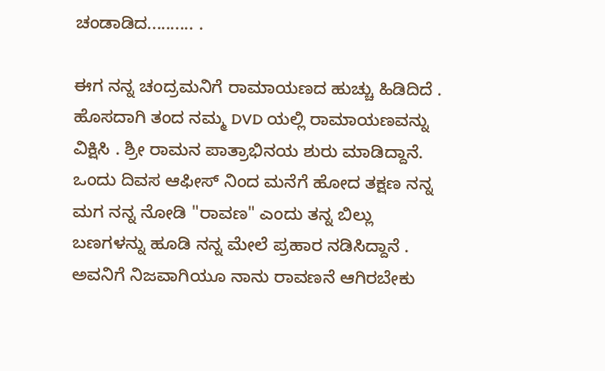ಚಂಡಾಡಿದ.......... .

ಈಗ ನನ್ನ ಚಂದ್ರಮನಿಗೆ ರಾಮಾಯಣದ ಹುಚ್ಚು ಹಿಡಿದಿದೆ . ಹೊಸದಾಗಿ ತಂದ ನಮ್ಮ DVD ಯಲ್ಲಿ ರಾಮಾಯಣವನ್ನು ವಿಕ್ಷಿಸಿ . ಶ್ರೀ ರಾಮನ ಪಾತ್ರಾಭಿನಯ ಶುರು ಮಾಡಿದ್ದಾನೆ. ಒಂದು ದಿವಸ ಆಫೀಸ್ ನಿಂದ ಮನೆಗೆ ಹೋದ ತಕ್ಷಣ ನನ್ನ ಮಗ ನನ್ನ ನೋಡಿ "ರಾವಣ" ಎಂದು ತನ್ನ ಬಿಲ್ಲು ಬಣಗಳನ್ನು ಹೂಡಿ ನನ್ನ ಮೇಲೆ ಪ್ರಹಾರ ನಡಿಸಿದ್ದಾನೆ . ಅವನಿಗೆ ನಿಜವಾಗಿಯೂ ನಾನು ರಾವಣನೆ ಆಗಿರಬೇಕು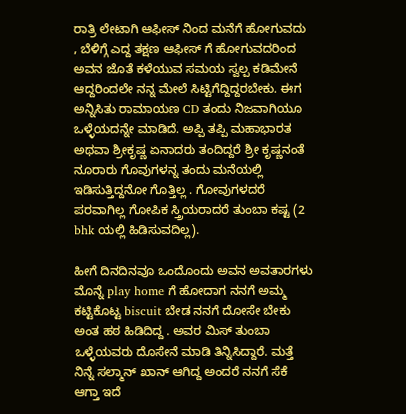ರಾತ್ರಿ ಲೇಟಾಗಿ ಆಫೀಸ್ ನಿಂದ ಮನೆಗೆ ಹೋಗುವದು , ಬೆಳಿಗ್ಗೆ ಎದ್ದ ತಕ್ಷಣ ಆಫೀಸ್ ಗೆ ಹೋಗುವದರಿಂದ ಅವನ ಜೊತೆ ಕಳೆಯುವ ಸಮಯ ಸ್ವಲ್ಪ ಕಡಿಮೇನೆ ಆದ್ದರಿಂದಲೇ ನನ್ನ ಮೇಲೆ ಸಿಟ್ಟಿಗೆದ್ದಿದ್ದರಬೇಕು. ಈಗ ಅನ್ನಿಸಿತು ರಾಮಾಯಣ CD ತಂದು ನಿಜವಾಗಿಯೂ ಒಳ್ಳೆಯದನ್ನೇ ಮಾಡಿದೆ. ಅಪ್ಪಿ ತಪ್ಪಿ ಮಹಾಭಾರತ ಅಥವಾ ಶ್ರೀಕೃಷ್ಣ ಏನಾದರು ತಂದಿದ್ದರೆ ಶ್ರೀ ಕೃಷ್ಣನಂತೆ ನೂರಾರು ಗೊವುಗಳನ್ನ ತಂದು ಮನೆಯಲ್ಲಿ ಇಡಿಸುತ್ತಿದ್ದನೋ ಗೊತ್ತಿಲ್ಲ . ಗೋವುಗಳದರೆ ಪರವಾಗಿಲ್ಲ ಗೋಪಿಕ ಸ್ತ್ರಿಯರಾದರೆ ತುಂಬಾ ಕಷ್ಟ (2 bhk ಯಲ್ಲಿ ಹಿಡಿಸುವದಿಲ್ಲ).

ಹೀಗೆ ದಿನದಿನವೂ ಒಂದೊಂದು ಅವನ ಅವತಾರಗಳು ಮೊನ್ನೆ play home ಗೆ ಹೋದಾಗ ನನಗೆ ಅಮ್ಮ ಕಟ್ಟಿಕೊಟ್ಟ biscuit ಬೇಡ ನನಗೆ ದೋಸೇ ಬೇಕು ಅಂತ ಹಠ ಹಿಡಿದಿದ್ದ . ಅವರ ಮಿಸ್ ತುಂಬಾ ಒಳ್ಳೆಯವರು ದೊಸೇನೆ ಮಾಡಿ ತಿನ್ನಿಸಿದ್ದಾರೆ. ಮತ್ತೆ ನಿನ್ನೆ ಸಲ್ಮಾನ್ ಖಾನ್ ಆಗಿದ್ದ ಅಂದರೆ ನನಗೆ ಸೆಕೆ ಆಗ್ತಾ ಇದೆ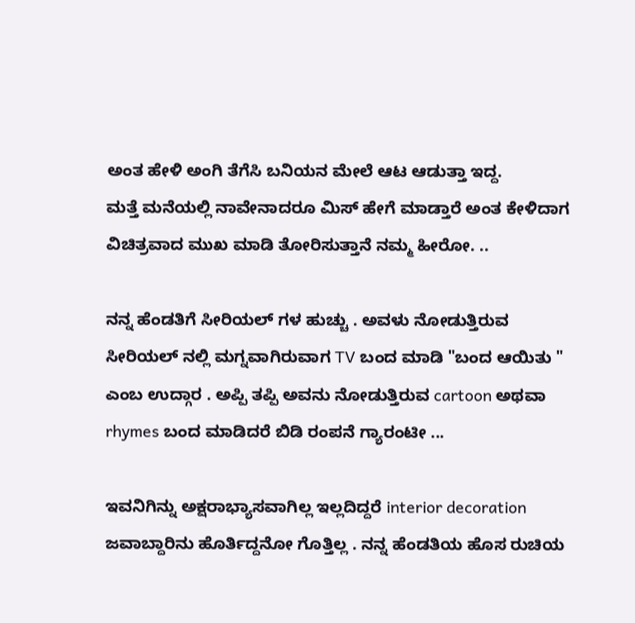ಅಂತ ಹೇಳಿ ಅಂಗಿ ತೆಗೆಸಿ ಬನಿಯನ ಮೇಲೆ ಆಟ ಆಡುತ್ತಾ ಇದ್ದ.
ಮತ್ತೆ ಮನೆಯಲ್ಲಿ ನಾವೇನಾದರೂ ಮಿಸ್ ಹೇಗೆ ಮಾಡ್ತಾರೆ ಅಂತ ಕೇಳಿದಾಗ ವಿಚಿತ್ರವಾದ ಮುಖ ಮಾಡಿ ತೋರಿಸುತ್ತಾನೆ ನಮ್ಮ ಹೀರೋ. ..

ನನ್ನ ಹೆಂಡತಿಗೆ ಸೀರಿಯಲ್ ಗಳ ಹುಚ್ಚು . ಅವಳು ನೋಡುತ್ತಿರುವ ಸೀರಿಯಲ್ ನಲ್ಲಿ ಮಗ್ನವಾಗಿರುವಾಗ TV ಬಂದ ಮಾಡಿ "ಬಂದ ಆಯಿತು " ಎಂಬ ಉದ್ಗಾರ . ಅಪ್ಪಿ ತಪ್ಪಿ ಅವನು ನೋಡುತ್ತಿರುವ cartoon ಅಥವಾ rhymes ಬಂದ ಮಾಡಿದರೆ ಬಿಡಿ ರಂಪನೆ ಗ್ಯಾರಂಟೀ ...

ಇವನಿಗಿನ್ನು ಅಕ್ಷರಾಭ್ಯಾಸವಾಗಿಲ್ಲ ಇಲ್ಲದಿದ್ದರೆ interior decoration ಜವಾಬ್ದಾರಿನು ಹೊರ್ತಿದ್ದನೋ ಗೊತ್ತಿಲ್ಲ . ನನ್ನ ಹೆಂಡತಿಯ ಹೊಸ ರುಚಿಯ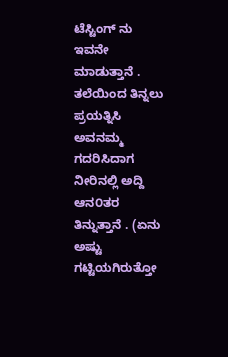ಟೆಸ್ಟಿಂಗ್ ನು ಇವನೇ ಮಾಡುತ್ತಾನೆ . ತಲೆಯಿಂದ ತಿನ್ನಲು ಪ್ರಯತ್ನಿಸಿ ಅವನಮ್ಮ ಗದರಿಸಿದಾಗ ನೀರಿನಲ್ಲಿ ಅದ್ದಿ ಆನ೦ತರ ತಿನ್ನುತ್ತಾನೆ . (ಏನು ಅಷ್ಟು ಗಟ್ಟಿಯಗಿರುತ್ತೋ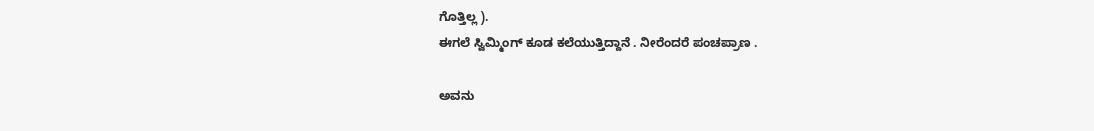ಗೊತ್ತಿಲ್ಲ ).
ಈಗಲೆ ಸ್ವಿಮ್ಮಿಂಗ್ ಕೂಡ ಕಲೆಯುತ್ತಿದ್ದಾನೆ . ನೀರೆಂದರೆ ಪಂಚಪ್ರಾಣ .

ಅವನು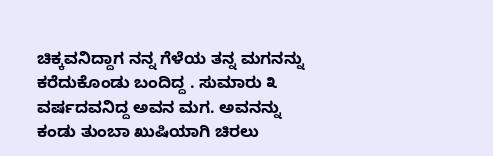ಚಿಕ್ಕವನಿದ್ದಾಗ ನನ್ನ ಗೆಳೆಯ ತನ್ನ ಮಗನನ್ನು ಕರೆದುಕೊಂಡು ಬಂದಿದ್ದ . ಸುಮಾರು ೩ ವರ್ಷದವನಿದ್ದ ಅವನ ಮಗ. ಅವನನ್ನು ಕಂಡು ತುಂಬಾ ಖುಷಿಯಾಗಿ ಚಿರಲು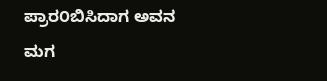ಪ್ರಾರ೦ಬಿಸಿದಾಗ ಅವನ ಮಗ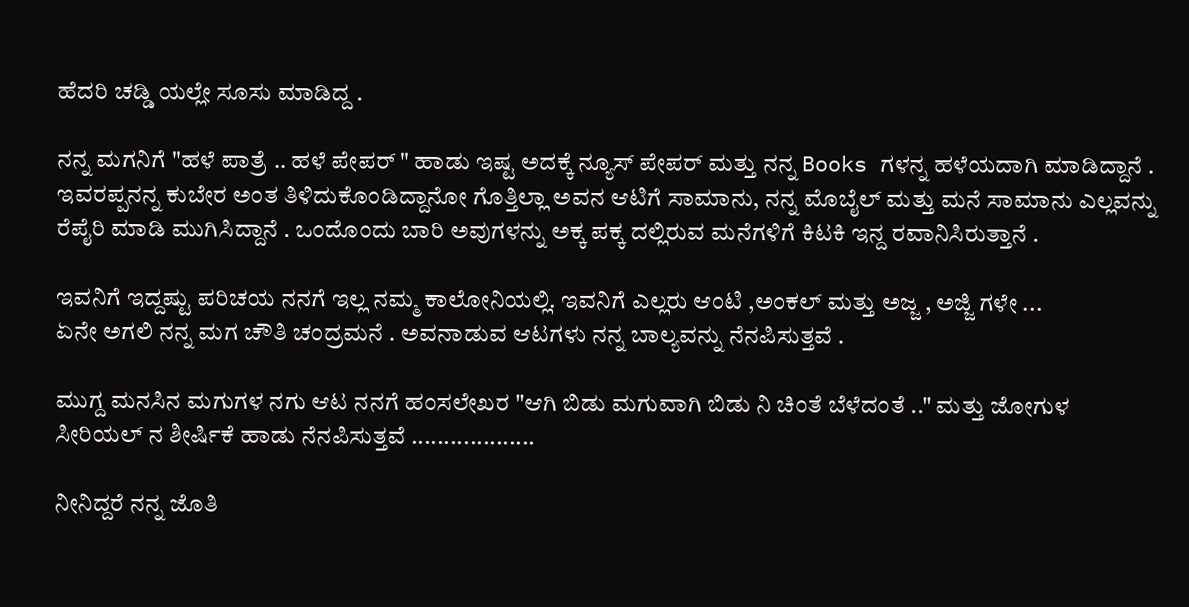ಹೆದರಿ ಚಡ್ಡಿ ಯಲ್ಲೇ ಸೂಸು ಮಾಡಿದ್ದ .

ನನ್ನ ಮಗನಿಗೆ "ಹಳೆ ಪಾತ್ರೆ .. ಹಳೆ ಪೇಪರ್ " ಹಾಡು ಇಷ್ಟ ಅದಕ್ಕೆ ನ್ಯೂಸ್ ಪೇಪರ್ ಮತ್ತು ನನ್ನ Books ಗಳನ್ನ ಹಳೆಯದಾಗಿ ಮಾಡಿದ್ದಾನೆ . ಇವರಪ್ಪನನ್ನ ಕುಬೇರ ಅಂತ ತಿಳಿದುಕೊಂಡಿದ್ದಾನೋ ಗೊತ್ತಿಲ್ಲಾ ಅವನ ಆಟಿಗೆ ಸಾಮಾನು, ನನ್ನ ಮೊಬೈಲ್ ಮತ್ತು ಮನೆ ಸಾಮಾನು ಎಲ್ಲವನ್ನು ರೆಪೈರಿ ಮಾಡಿ ಮುಗಿಸಿದ್ದಾನೆ . ಒಂದೊಂದು ಬಾರಿ ಅವುಗಳನ್ನು ಅಕ್ಕ ಪಕ್ಕ ದಲ್ಲಿರುವ ಮನೆಗಳಿಗೆ ಕಿಟಕಿ ಇನ್ದ ರವಾನಿಸಿರುತ್ತಾನೆ .

ಇವನಿಗೆ ಇದ್ದಷ್ಟು ಪರಿಚಯ ನನಗೆ ಇಲ್ಲ ನಮ್ಮ ಕಾಲೋನಿಯಲ್ಲಿ. ಇವನಿಗೆ ಎಲ್ಲರು ಆಂಟಿ ,ಅಂಕಲ್ ಮತ್ತು ಅಜ್ಜ , ಅಜ್ಜಿ ಗಳೇ ...
ಏನೇ ಅಗಲಿ ನನ್ನ ಮಗ ಚೌತಿ ಚಂದ್ರಮನೆ . ಅವನಾಡುವ ಆಟಗಳು ನನ್ನ ಬಾಲ್ಯವನ್ನು ನೆನಪಿಸುತ್ತವೆ .

ಮುಗ್ದ ಮನಸಿನ ಮಗುಗಳ ನಗು ಆಟ ನನಗೆ ಹಂಸಲೇಖರ "ಆಗಿ ಬಿಡು ಮಗುವಾಗಿ ಬಿಡು ನಿ ಚಿಂತೆ ಬೆಳೆದಂತೆ .." ಮತ್ತು ಜೋಗುಳ ಸೀರಿಯಲ್ ನ ಶೀರ್ಷಿಕೆ ಹಾಡು ನೆನಪಿಸುತ್ತವೆ ...................

ನೀನಿದ್ದರೆ ನನ್ನ ಜೊತಿ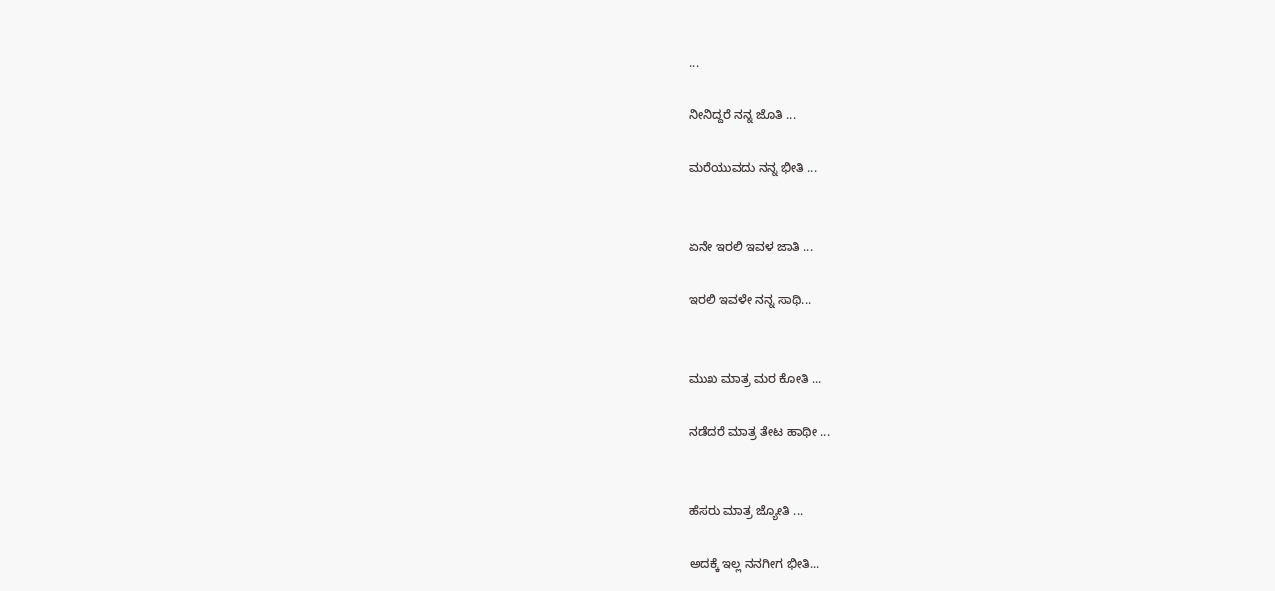...

ನೀನಿದ್ದರೆ ನನ್ನ ಜೊತಿ ...

ಮರೆಯುವದು ನನ್ನ ಭೀತಿ ...


ಏನೇ ಇರಲಿ ಇವಳ ಜಾತಿ ...

ಇರಲಿ ಇವಳೇ ನನ್ನ ಸಾಥಿ...


ಮುಖ ಮಾತ್ರ ಮರ ಕೋತಿ ...

ನಡೆದರೆ ಮಾತ್ರ ತೇಟ ಹಾಥೀ ...


ಹೆಸರು ಮಾತ್ರ ಜ್ಯೋತಿ ...

ಅದಕ್ಕೆ ಇಲ್ಲ ನನಗೀಗ ಭೀತಿ...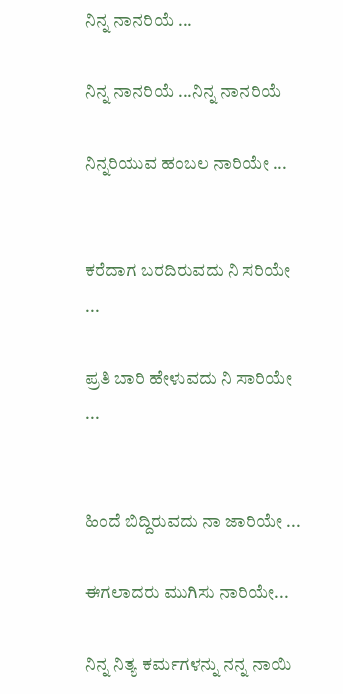ನಿನ್ನ ನಾನರಿಯೆ ...

ನಿನ್ನ ನಾನರಿಯೆ ...ನಿನ್ನ ನಾನರಿಯೆ

ನಿನ್ನರಿಯುವ ಹಂಬಲ ನಾರಿಯೇ ...


ಕರೆದಾಗ ಬರದಿರುವದು ನಿ ಸರಿಯೇ ...

ಪ್ರತಿ ಬಾರಿ ಹೇಳುವದು ನಿ ಸಾರಿಯೇ ...


ಹಿಂದೆ ಬಿದ್ದಿರುವದು ನಾ ಜಾರಿಯೇ ...

ಈಗಲಾದರು ಮುಗಿಸು ನಾರಿಯೇ...

ನಿನ್ನ ನಿತ್ಯ ಕರ್ಮಗಳನ್ನು ನನ್ನ ನಾಯಿ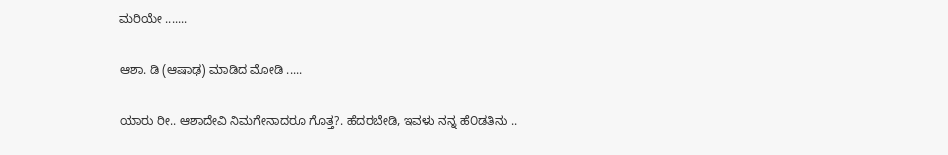ಮರಿಯೇ .......

ಆಶಾ. ಡಿ (ಆಷಾಢ) ಮಾಡಿದ ಮೋಡಿ .....

ಯಾರು ರೀ.. ಆಶಾದೇವಿ ನಿಮಗೇನಾದರೂ ಗೊತ್ತ?. ಹೆದರಬೇಡಿ, ಇವಳು ನನ್ನ ಹೆ೦ಡತಿನು ..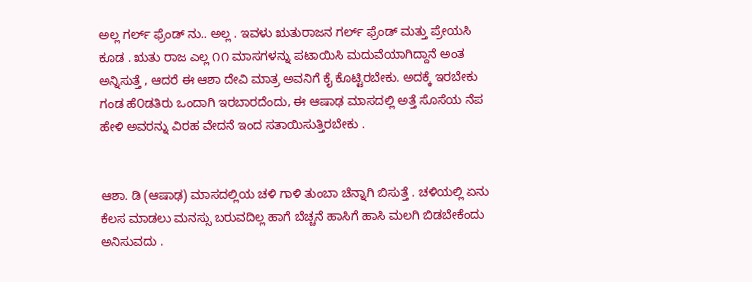ಅಲ್ಲ ಗರ್ಲ್ ಫ್ರೆಂಡ್ ನು.. ಅಲ್ಲ . ಇವಳು ಋತುರಾಜನ ಗರ್ಲ್ ಫ್ರೆಂಡ್ ಮತ್ತು ಪ್ರೇಯಸಿ ಕೂಡ . ಋತು ರಾಜ ಎಲ್ಲ ೧೧ ಮಾಸಗಳನ್ನು ಪಟಾಯಿಸಿ ಮದುವೆಯಾಗಿದ್ದಾನೆ ಅಂತ ಅನ್ನಿಸುತ್ತೆ , ಆದರೆ ಈ ಆಶಾ ದೇವಿ ಮಾತ್ರ ಅವನಿಗೆ ಕೈ ಕೊಟ್ಟಿರಬೇಕು. ಅದಕ್ಕೆ ಇರಬೇಕು ಗಂಡ ಹೆ೦ಡತಿರು ಒಂದಾಗಿ ಇರಬಾರದೆಂದು, ಈ ಆಷಾಢ ಮಾಸದಲ್ಲಿ ಅತ್ತೆ ಸೊಸೆಯ ನೆಪ ಹೇಳಿ ಅವರನ್ನು ವಿರಹ ವೇದನೆ ಇಂದ ಸತಾಯಿಸುತ್ತಿರಬೇಕು .


ಆಶಾ. ಡಿ (ಆಷಾಢ) ಮಾಸದಲ್ಲಿಯ ಚಳಿ ಗಾಳಿ ತುಂಬಾ ಚೆನ್ನಾಗಿ ಬಿಸುತ್ತೆ . ಚಳಿಯಲ್ಲಿ ಏನು ಕೆಲಸ ಮಾಡಲು ಮನಸ್ಸು ಬರುವದಿಲ್ಲ ಹಾಗೆ ಬೆಚ್ಚನೆ ಹಾಸಿಗೆ ಹಾಸಿ ಮಲಗಿ ಬಿಡಬೇಕೆಂದು ಅನಿಸುವದು .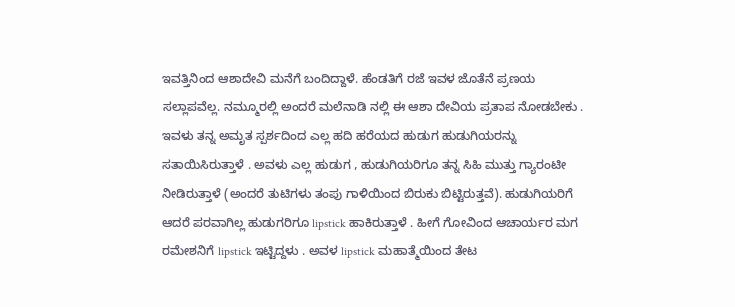ಇವತ್ತಿನಿಂದ ಆಶಾದೇವಿ ಮನೆಗೆ ಬಂದಿದ್ದಾಳೆ. ಹೆಂಡತಿಗೆ ರಜೆ ಇವಳ ಜೊತೆನೆ ಪ್ರಣಯ ಸಲ್ಲಾಪವೆಲ್ಲ. ನಮ್ಮೂರಲ್ಲಿ ಅಂದರೆ ಮಲೆನಾಡಿ ನಲ್ಲಿ ಈ ಆಶಾ ದೇವಿಯ ಪ್ರತಾಪ ನೋಡಬೇಕು . ಇವಳು ತನ್ನ ಅಮೃತ ಸ್ಪರ್ಶದಿಂದ ಎಲ್ಲ ಹದಿ ಹರೆಯದ ಹುಡುಗ ಹುಡುಗಿಯರನ್ನು ಸತಾಯಿಸಿರುತ್ತಾಳೆ . ಅವಳು ಎಲ್ಲ ಹುಡುಗ , ಹುಡುಗಿಯರಿಗೂ ತನ್ನ ಸಿಹಿ ಮುತ್ತು ಗ್ಯಾರಂಟೀ ನೀಡಿರುತ್ತಾಳೆ (ಅಂದರೆ ತುಟಿಗಳು ತಂಪು ಗಾಳಿಯಿಂದ ಬಿರುಕು ಬಿಟ್ಟಿರುತ್ತವೆ). ಹುಡುಗಿಯರಿಗೆ ಆದರೆ ಪರವಾಗಿಲ್ಲ ಹುಡುಗರಿಗೂ lipstick ಹಾಕಿರುತ್ತಾಳೆ . ಹೀಗೆ ಗೋವಿಂದ ಆಚಾರ್ಯರ ಮಗ ರಮೇಶನಿಗೆ lipstick ಇಟ್ಟಿದ್ದಳು . ಅವಳ lipstick ಮಹಾತ್ಮೆಯಿಂದ ತೇಟ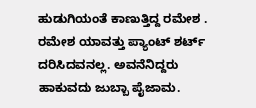ಹುಡುಗಿಯಂತೆ ಕಾಣುತ್ತಿದ್ದ ರಮೇಶ . ರಮೇಶ ಯಾವತ್ತು ಪ್ಯಾಂಟ್ ಶರ್ಟ್ ದರಿಸಿದವನಲ್ಲ. ಅವನೆನಿದ್ದರು ಹಾಕುವದು ಜುಬ್ಬಾ ಪೈಜಾಮ.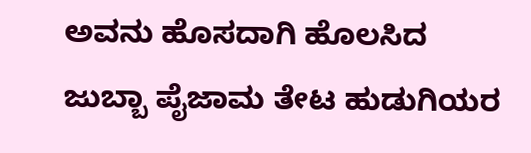ಅವನು ಹೊಸದಾಗಿ ಹೊಲಸಿದ ಜುಬ್ಬಾ ಪೈಜಾಮ ತೇಟ ಹುಡುಗಿಯರ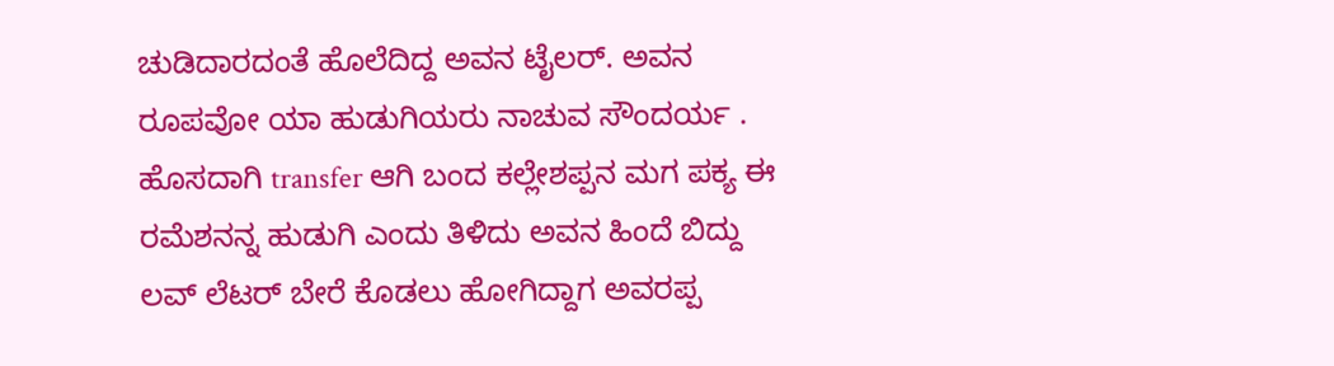ಚುಡಿದಾರದಂತೆ ಹೊಲೆದಿದ್ದ ಅವನ ಟೈಲರ್. ಅವನ ರೂಪವೋ ಯಾ ಹುಡುಗಿಯರು ನಾಚುವ ಸೌಂದರ್ಯ . ಹೊಸದಾಗಿ transfer ಆಗಿ ಬಂದ ಕಲ್ಲೇಶಪ್ಪನ ಮಗ ಪಕ್ಯ ಈ ರಮೆಶನನ್ನ ಹುಡುಗಿ ಎಂದು ತಿಳಿದು ಅವನ ಹಿಂದೆ ಬಿದ್ದು ಲವ್ ಲೆಟರ್ ಬೇರೆ ಕೊಡಲು ಹೋಗಿದ್ದಾಗ ಅವರಪ್ಪ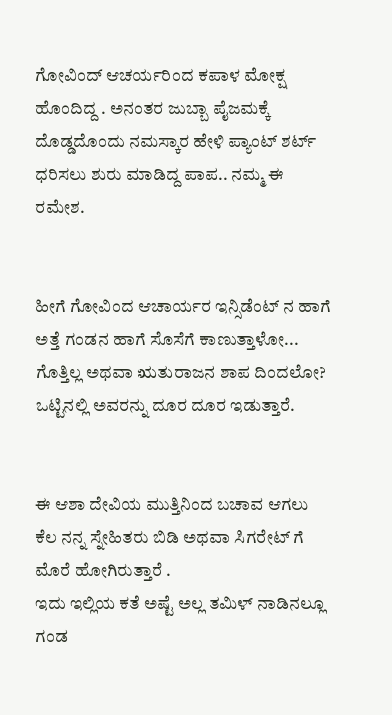ಗೋವಿಂದ್ ಆಚರ್ಯರಿಂದ ಕಪಾಳ ಮೋಕ್ಷ ಹೊಂದಿದ್ದ . ಅನಂತರ ಜುಬ್ಬಾ ಪೈಜಮಕ್ಕೆ ದೊಡ್ಡದೊಂದು ನಮಸ್ಕಾರ ಹೇಳಿ ಪ್ಯಾಂಟ್ ಶರ್ಟ್ ಧರಿಸಲು ಶುರು ಮಾಡಿದ್ದ ಪಾಪ.. ನಮ್ಮ ಈ ರಮೇಶ.


ಹೀಗೆ ಗೋವಿಂದ ಆಚಾರ್ಯರ ಇನ್ಸಿಡೆಂಟ್ ನ ಹಾಗೆ ಅತ್ತೆ ಗಂಡನ ಹಾಗೆ ಸೊಸೆಗೆ ಕಾಣುತ್ತಾಳೋ... ಗೊತ್ತಿಲ್ಲ ಅಥವಾ ಋತುರಾಜನ ಶಾಪ ದಿಂದಲೋ? ಒಟ್ಟಿನಲ್ಲಿ ಅವರನ್ನು ದೂರ ದೂರ ಇಡುತ್ತಾರೆ.


ಈ ಆಶಾ ದೇವಿಯ ಮುತ್ತಿನಿಂದ ಬಚಾವ ಆಗಲು ಕೆಲ ನನ್ನ ಸ್ನೇಹಿತರು ಬಿಡಿ ಅಥವಾ ಸಿಗರೇಟ್ ಗೆ ಮೊರೆ ಹೋಗಿರುತ್ತಾರೆ .
ಇದು ಇಲ್ಲಿಯ ಕತೆ ಅಷ್ಟೆ ಅಲ್ಲ ತಮಿಳ್ ನಾಡಿನಲ್ಲೂ ಗಂಡ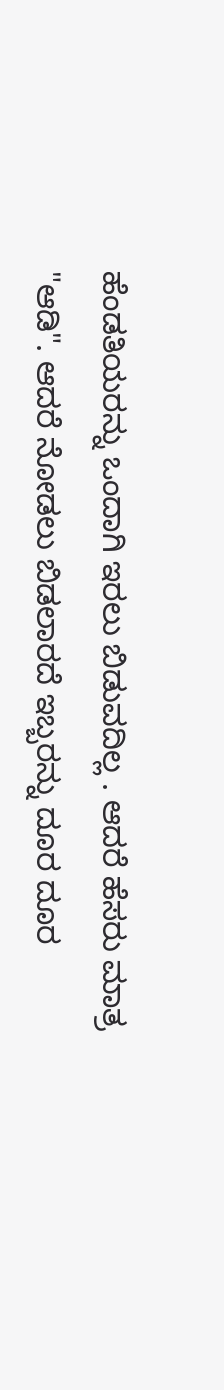ಹೆಂಡತಿಯರನ್ನು ಒಂದಾಗಿ ಇರಲು ಬಿಡುವದಿಲ್ಲ . ಆದರೆ ಹೆಸರು ಮಾತ್ರ "ಆಡಿ". ಆದರೆ ನೋಡಲು ಬಿಡಲಾರದೆ ಇಬ್ಬರನ್ನು ದೂರ ದೂರ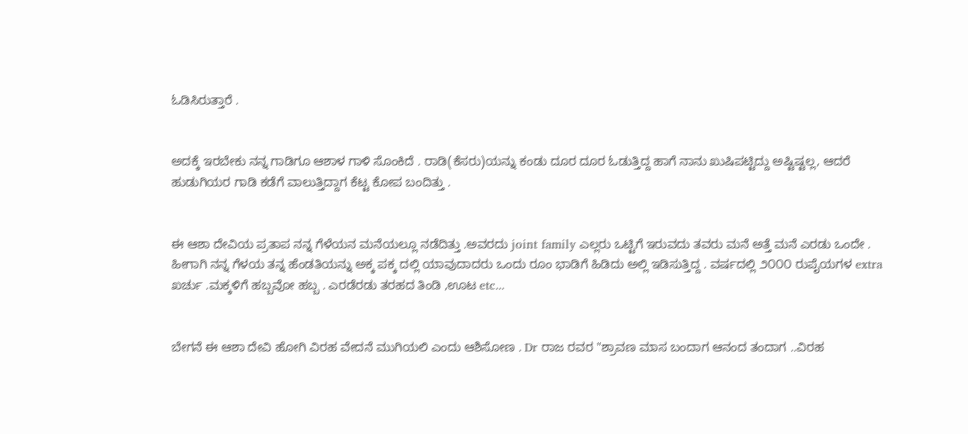ಓಡಿಸಿರುತ್ತಾರೆ .


ಅದಕ್ಕೆ ಇರಬೇಕು ನನ್ನ ಗಾಡಿಗೂ ಆಶಾಳ ಗಾಳಿ ಸೊಂಕಿದೆ . ರಾಡಿ(ಕೆಸರು)ಯನ್ನು ಕಂಡು ದೂರ ದೂರ ಓಡುತ್ತಿದ್ದ ಹಾಗೆ ನಾನು ಖುಷಿಪಟ್ಟಿದ್ದು ಅಷ್ಟಿಷ್ಟಲ್ಲ, ಆದರೆ ಹುಡುಗಿಯರ ಗಾಡಿ ಕಡೆಗೆ ವಾಲುತ್ತಿದ್ದಾಗ ಕೆಟ್ಟ ಕೋಪ ಬಂದಿತ್ತು .


ಈ ಆಶಾ ದೇವಿಯ ಪ್ರತಾಪ ನನ್ನ ಗೆಳೆಯನ ಮನೆಯಲ್ಲೂ ನಡೆದಿತ್ತು .ಅವರದು joint family ಎಲ್ಲರು ಒಟ್ಟಿಗೆ ಇರುವದು ತವರು ಮನೆ ಅತ್ತೆ ಮನೆ ಎರಡು ಒಂದೇ . ಹೀಗಾಗಿ ನನ್ನ ಗೆಳಯ ತನ್ನ ಹೆಂಡತಿಯನ್ನು ಅಕ್ಕ ಪಕ್ಕ ದಲ್ಲಿ ಯಾವುದಾದರು ಒಂದು ರೂಂ ಭಾಡಿಗೆ ಹಿಡಿದು ಅಲ್ಲಿ ಇಡಿಸುತ್ತಿದ್ದ . ವರ್ಷದಲ್ಲಿ ೨೦೦೦ ರುಪೈಯಗಳ extra ಖರ್ಚು .ಮಕ್ಕಳಿಗೆ ಹಬ್ಬವೋ ಹಬ್ಬ . ಎರಡೆರಡು ತರಹದ ತಿಂಡಿ ,ಊಟ etc...


ಬೇಗನೆ ಈ ಆಶಾ ದೇವಿ ಹೋಗಿ ವಿರಹ ವೇದನೆ ಮುಗಿಯಲಿ ಎಂದು ಆಶಿಸೋಣ . Dr ರಾಜ ರವರ "ಶ್ರಾವಣ ಮಾಸ ಬಂದಾಗ ಆನಂದ ತಂದಾಗ ..ವಿರಹ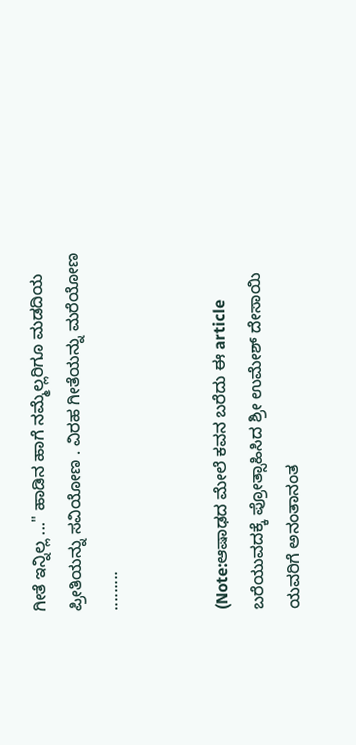ಗೀತೆ ಇನ್ನಿಲ್ಲ ..." ಹಾಡಿನ ಹಾಗೆ ನಮ್ಮೆಲ್ಲರಿಗೂ ಮಡದಿಯ ಪ್ರೀತಿಯನ್ನು ಸವಿಯೋಣ . ವಿರಹ ಗೀತೆಯನ್ನು ಮರೆಯೋಣ .........


(Note:ಆಷಾಢದ ಮೇಲೆ ಕವನ ಬರೆದು ಈ article ಬರೆಯುವದಕ್ಕೆ ಪ್ರೋತ್ಸಾಹಿಸಿದ ಶ್ರೀ ಉಮೇಶ್ ದೇಸಾಯಿ ಯವರಿಗೆ ಅನಂತಾನಂತ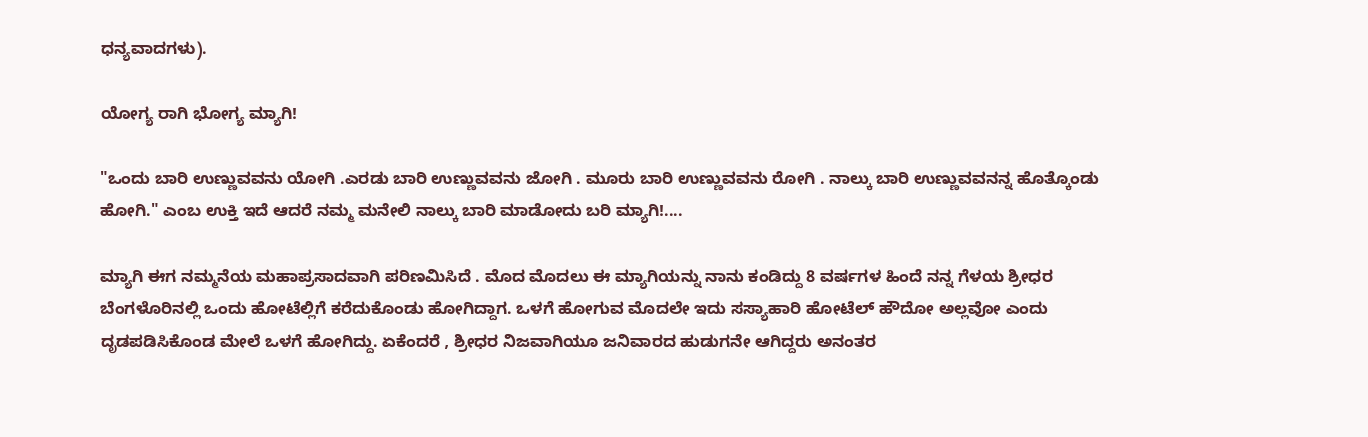ಧನ್ಯವಾದಗಳು).

ಯೋಗ್ಯ ರಾಗಿ ಭೋಗ್ಯ ಮ್ಯಾಗಿ!

"ಒಂದು ಬಾರಿ ಉಣ್ಣುವವನು ಯೋಗಿ .ಎರಡು ಬಾರಿ ಉಣ್ಣುವವನು ಜೋಗಿ . ಮೂರು ಬಾರಿ ಉಣ್ಣುವವನು ರೋಗಿ . ನಾಲ್ಕು ಬಾರಿ ಉಣ್ಣುವವನನ್ನ ಹೊತ್ಕೊಂಡು ಹೋಗಿ." ಎಂಬ ಉಕ್ತಿ ಇದೆ ಆದರೆ ನಮ್ಮ ಮನೇಲಿ ನಾಲ್ಕು ಬಾರಿ ಮಾಡೋದು ಬರಿ ಮ್ಯಾಗಿ!....

ಮ್ಯಾಗಿ ಈಗ ನಮ್ಮನೆಯ ಮಹಾಪ್ರಸಾದವಾಗಿ ಪರಿಣಮಿಸಿದೆ . ಮೊದ ಮೊದಲು ಈ ಮ್ಯಾಗಿಯನ್ನು ನಾನು ಕಂಡಿದ್ದು 8 ವರ್ಷಗಳ ಹಿಂದೆ ನನ್ನ ಗೆಳಯ ಶ್ರೀಧರ ಬೆಂಗಳೊರಿನಲ್ಲಿ ಒಂದು ಹೋಟೆಲ್ಲಿಗೆ ಕರೆದುಕೊಂಡು ಹೋಗಿದ್ದಾಗ. ಒಳಗೆ ಹೋಗುವ ಮೊದಲೇ ಇದು ಸಸ್ಯಾಹಾರಿ ಹೋಟೆಲ್ ಹೌದೋ ಅಲ್ಲವೋ ಎಂದು ದೃಡಪಡಿಸಿಕೊಂಡ ಮೇಲೆ ಒಳಗೆ ಹೋಗಿದ್ದು. ಏಕೆಂದರೆ , ಶ್ರೀಧರ ನಿಜವಾಗಿಯೂ ಜನಿವಾರದ ಹುಡುಗನೇ ಆಗಿದ್ದರು ಅನಂತರ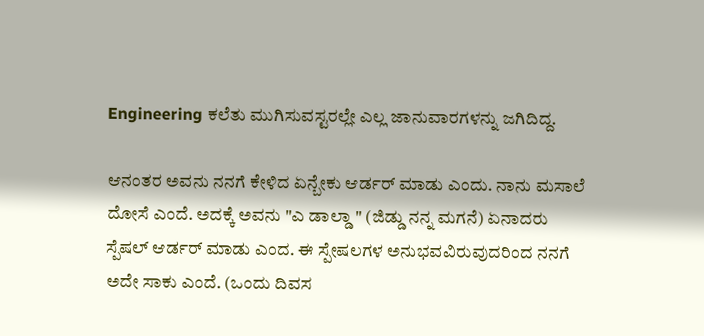Engineering ಕಲೆತು ಮುಗಿಸುವಸ್ಟರಲ್ಲೇ ಎಲ್ಲ ಜಾನುವಾರಗಳನ್ನು ಜಗಿದಿದ್ದ.

ಆನಂತರ ಅವನು ನನಗೆ ಕೇಳಿದ ಏನ್ಬೇಕು ಆರ್ಡರ್ ಮಾಡು ಎಂದು. ನಾನು ಮಸಾಲೆ ದೋಸೆ ಎಂದೆ. ಅದಕ್ಕೆ ಅವನು "ಎ ಡಾಲ್ಡಾ " (ಜಿಡ್ಡು ನನ್ನ ಮಗನೆ) ಏನಾದರು ಸ್ಪೆಷಲ್ ಆರ್ಡರ್ ಮಾಡು ಎಂದ. ಈ ಸ್ಪೇಷಲಗಳ ಅನುಭವವಿರುವುದರಿಂದ ನನಗೆ ಅದೇ ಸಾಕು ಎಂದೆ. (ಒಂದು ದಿವಸ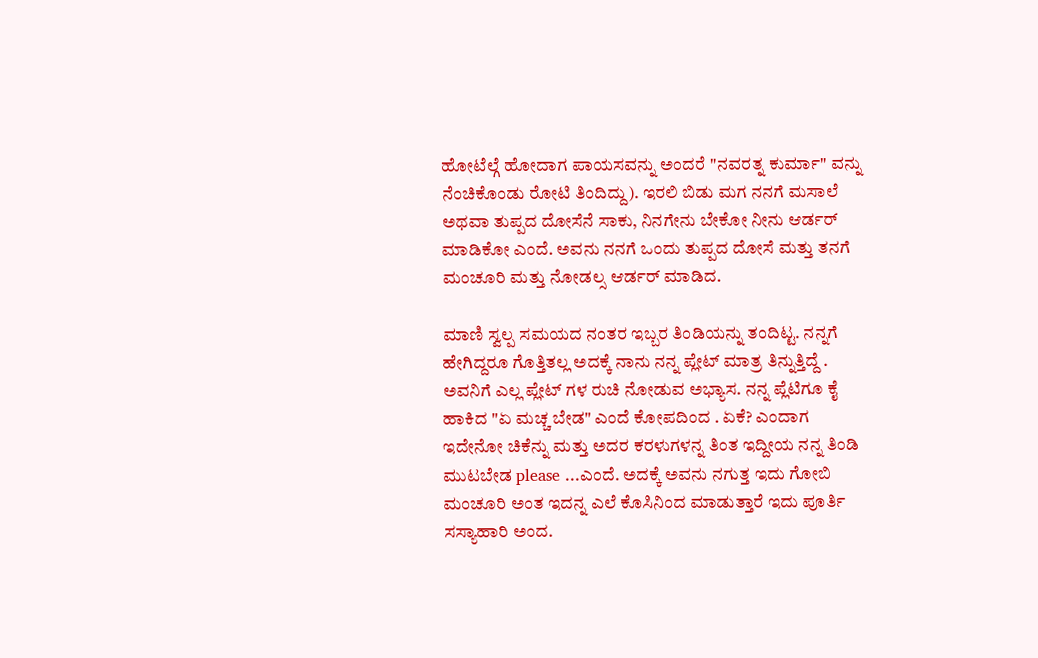ಹೋಟೆಲ್ಗೆ ಹೋದಾಗ ಪಾಯಸವನ್ನು ಅಂದರೆ "ನವರತ್ನ ಕುರ್ಮಾ" ವನ್ನು ನೆಂಚಿಕೊಂಡು ರೋಟಿ ತಿಂದಿದ್ದು). ಇರಲಿ ಬಿಡು ಮಗ ನನಗೆ ಮಸಾಲೆ ಅಥವಾ ತುಪ್ಪದ ದೋಸೆನೆ ಸಾಕು, ನಿನಗೇನು ಬೇಕೋ ನೀನು ಆರ್ಡರ್ ಮಾಡಿಕೋ ಎಂದೆ. ಅವನು ನನಗೆ ಒಂದು ತುಪ್ಪದ ದೋಸೆ ಮತ್ತು ತನಗೆ ಮಂಚೂರಿ ಮತ್ತು ನೋಡಲ್ಸ ಆರ್ಡರ್ ಮಾಡಿದ.

ಮಾಣಿ ಸ್ವಲ್ಪ ಸಮಯದ ನಂತರ ಇಬ್ಬರ ತಿಂಡಿಯನ್ನು ತಂದಿಟ್ಟ. ನನ್ನಗೆ ಹೇಗಿದ್ದರೂ ಗೊತ್ತಿತಲ್ಲ ಅದಕ್ಕೆ ನಾನು ನನ್ನ ಪ್ಲೇಟ್ ಮಾತ್ರ ತಿನ್ನುತ್ತಿದ್ದೆ . ಅವನಿಗೆ ಎಲ್ಲ ಪ್ಲೇಟ್ ಗಳ ರುಚಿ ನೋಡುವ ಅಭ್ಯಾಸ. ನನ್ನ ಪ್ಲೆಟಿಗೂ ಕೈ ಹಾಕಿದ "ಏ ಮಚ್ಚ ಬೇಡ" ಎಂದೆ ಕೋಪದಿಂದ . ಏಕೆ? ಎಂದಾಗ ಇದೇನೋ ಚಿಕೆನ್ನು ಮತ್ತು ಅದರ ಕರಳುಗಳನ್ನ ತಿಂತ ಇದ್ದೀಯ ನನ್ನ ತಿಂಡಿ ಮುಟಬೇಡ please ...ಎಂದೆ. ಅದಕ್ಕೆ ಅವನು ನಗುತ್ತ ಇದು ಗೋಬಿ ಮಂಚೂರಿ ಅಂತ ಇದನ್ನ ಎಲೆ ಕೊಸಿನಿಂದ ಮಾಡುತ್ತಾರೆ ಇದು ಪೂರ್ತಿ ಸಸ್ಯಾಹಾರಿ ಅಂದ.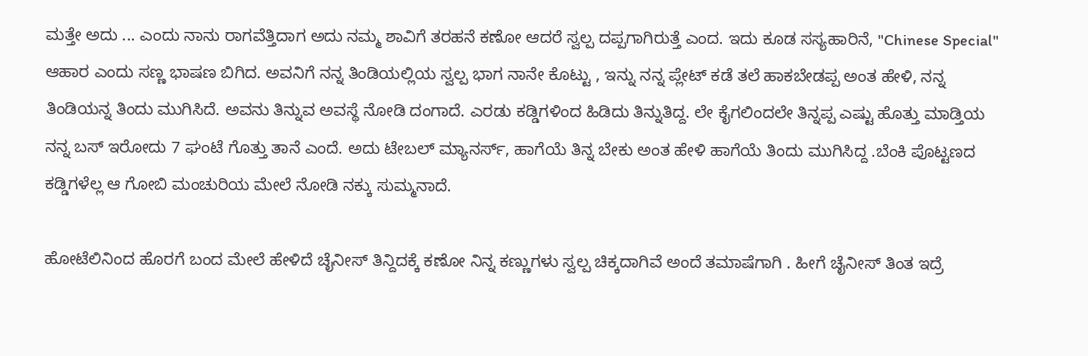ಮತ್ತೇ ಅದು ... ಎಂದು ನಾನು ರಾಗವೆತ್ತಿದಾಗ ಅದು ನಮ್ಮ ಶಾವಿಗೆ ತರಹನೆ ಕಣೋ ಆದರೆ ಸ್ವಲ್ಪ ದಪ್ಪಗಾಗಿರುತ್ತೆ ಎಂದ. ಇದು ಕೂಡ ಸಸ್ಯಹಾರಿನೆ, "Chinese Special" ಆಹಾರ ಎಂದು ಸಣ್ಣ ಭಾಷಣ ಬಿಗಿದ. ಅವನಿಗೆ ನನ್ನ ತಿಂಡಿಯಲ್ಲಿಯ ಸ್ವಲ್ಪ ಭಾಗ ನಾನೇ ಕೊಟ್ಟು , ಇನ್ನು ನನ್ನ ಪ್ಲೇಟ್ ಕಡೆ ತಲೆ ಹಾಕಬೇಡಪ್ಪ ಅಂತ ಹೇಳಿ, ನನ್ನ ತಿಂಡಿಯನ್ನ ತಿಂದು ಮುಗಿಸಿದೆ. ಅವನು ತಿನ್ನುವ ಅವಸ್ಥೆ ನೋಡಿ ದಂಗಾದೆ. ಎರಡು ಕಡ್ಡಿಗಳಿಂದ ಹಿಡಿದು ತಿನ್ನುತಿದ್ದ. ಲೇ ಕೈಗಲಿಂದಲೇ ತಿನ್ನಪ್ಪ ಎಷ್ಟು ಹೊತ್ತು ಮಾಡ್ತಿಯ ನನ್ನ ಬಸ್ ಇರೋದು 7 ಘಂಟೆ ಗೊತ್ತು ತಾನೆ ಎಂದೆ. ಅದು ಟೇಬಲ್ ಮ್ಯಾನರ್ಸ್, ಹಾಗೆಯೆ ತಿನ್ನ ಬೇಕು ಅಂತ ಹೇಳಿ ಹಾಗೆಯೆ ತಿಂದು ಮುಗಿಸಿದ್ದ .ಬೆಂಕಿ ಪೊಟ್ಟಣದ ಕಡ್ಡಿಗಳೆಲ್ಲ ಆ ಗೋಬಿ ಮಂಚುರಿಯ ಮೇಲೆ ನೋಡಿ ನಕ್ಕು ಸುಮ್ಮನಾದೆ.

ಹೋಟೆಲಿನಿಂದ ಹೊರಗೆ ಬಂದ ಮೇಲೆ ಹೇಳಿದೆ ಚೈನೀಸ್ ತಿನ್ದಿದಕ್ಕೆ ಕಣೋ ನಿನ್ನ ಕಣ್ಣುಗಳು ಸ್ವಲ್ಪ ಚಿಕ್ಕದಾಗಿವೆ ಅಂದೆ ತಮಾಷೆಗಾಗಿ . ಹೀಗೆ ಚೈನೀಸ್ ತಿಂತ ಇದ್ರೆ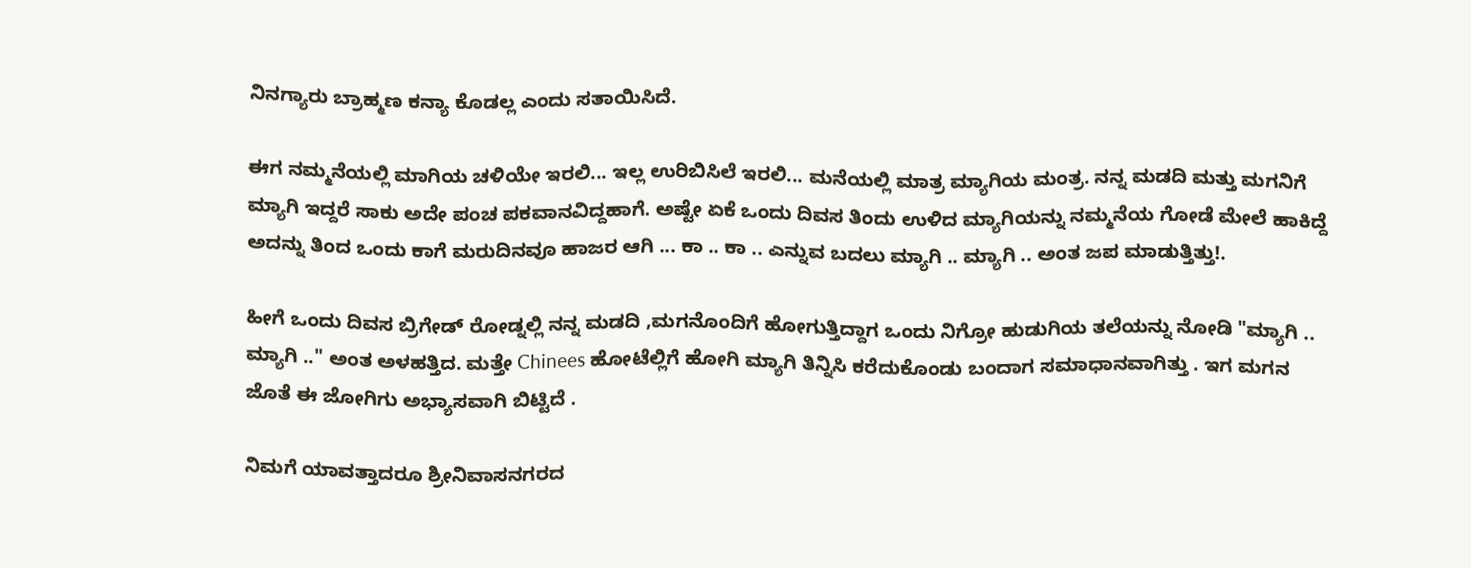ನಿನಗ್ಯಾರು ಬ್ರಾಹ್ಮಣ ಕನ್ಯಾ ಕೊಡಲ್ಲ ಎಂದು ಸತಾಯಿಸಿದೆ.

ಈಗ ನಮ್ಮನೆಯಲ್ಲಿ ಮಾಗಿಯ ಚಳಿಯೇ ಇರಲಿ... ಇಲ್ಲ ಉರಿಬಿಸಿಲೆ ಇರಲಿ... ಮನೆಯಲ್ಲಿ ಮಾತ್ರ ಮ್ಯಾಗಿಯ ಮಂತ್ರ. ನನ್ನ ಮಡದಿ ಮತ್ತು ಮಗನಿಗೆ ಮ್ಯಾಗಿ ಇದ್ದರೆ ಸಾಕು ಅದೇ ಪಂಚ ಪಕವಾನವಿದ್ದಹಾಗೆ. ಅಷ್ಟೇ ಏಕೆ ಒಂದು ದಿವಸ ತಿಂದು ಉಳಿದ ಮ್ಯಾಗಿಯನ್ನು ನಮ್ಮನೆಯ ಗೋಡೆ ಮೇಲೆ ಹಾಕಿದ್ದೆ ಅದನ್ನು ತಿಂದ ಒಂದು ಕಾಗೆ ಮರುದಿನವೂ ಹಾಜರ ಆಗಿ ... ಕಾ .. ಕಾ .. ಎನ್ನುವ ಬದಲು ಮ್ಯಾಗಿ .. ಮ್ಯಾಗಿ .. ಅಂತ ಜಪ ಮಾಡುತ್ತಿತ್ತು!.

ಹೀಗೆ ಒಂದು ದಿವಸ ಬ್ರಿಗೇಡ್ ರೋಡ್ನಲ್ಲಿ ನನ್ನ ಮಡದಿ ,ಮಗನೊಂದಿಗೆ ಹೋಗುತ್ತಿದ್ದಾಗ ಒಂದು ನಿಗ್ರೋ ಹುಡುಗಿಯ ತಲೆಯನ್ನು ನೋಡಿ "ಮ್ಯಾಗಿ .. ಮ್ಯಾಗಿ .." ಅಂತ ಅಳಹತ್ತಿದ. ಮತ್ತೇ Chinees ಹೋಟೆಲ್ಲಿಗೆ ಹೋಗಿ ಮ್ಯಾಗಿ ತಿನ್ನಿಸಿ ಕರೆದುಕೊಂಡು ಬಂದಾಗ ಸಮಾಧಾನವಾಗಿತ್ತು . ಇಗ ಮಗನ ಜೊತೆ ಈ ಜೋಗಿಗು ಅಭ್ಯಾಸವಾಗಿ ಬಿಟ್ಟಿದೆ .

ನಿಮಗೆ ಯಾವತ್ತಾದರೂ ಶ್ರೀನಿವಾಸನಗರದ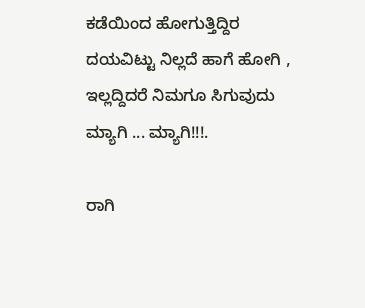ಕಡೆಯಿಂದ ಹೋಗುತ್ತಿದ್ದಿರ ದಯವಿಟ್ಟು ನಿಲ್ಲದೆ ಹಾಗೆ ಹೋಗಿ , ಇಲ್ಲದ್ದಿದರೆ ನಿಮಗೂ ಸಿಗುವುದು ಮ್ಯಾಗಿ ... ಮ್ಯಾಗಿ!!!.

ರಾಗಿ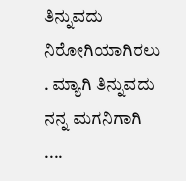ತಿನ್ನುವದು ನಿರೋಗಿಯಾಗಿರಲು . ಮ್ಯಾಗಿ ತಿನ್ನುವದು ನನ್ನ ಮಗನಿಗಾಗಿ ....